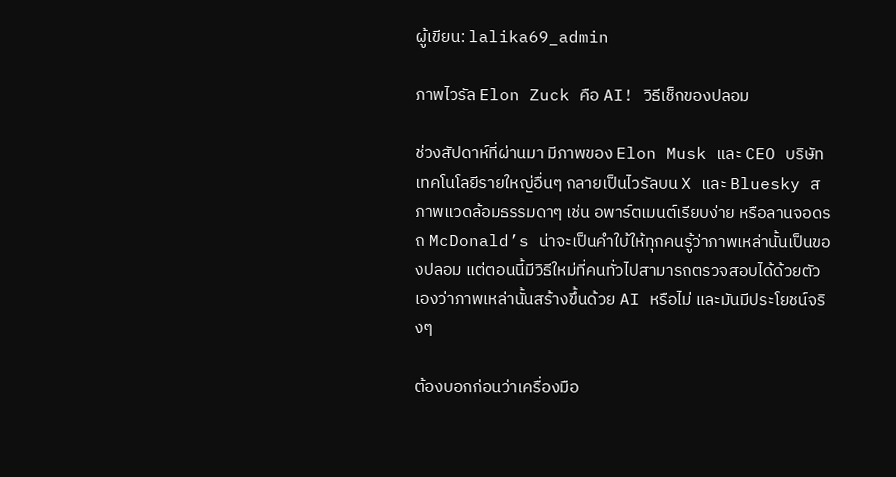ผู้เขียน: lalika69_admin

ภาพไวรัล Elon Zuck คือ AI! วิธีเช็กของปลอม

ช่วงสัปดาห์ที่ผ่านมา มีภาพของ Elon Musk และ CEO บริษัทเทคโนโลยีรายใหญ่อื่นๆ กลายเป็นไวรัลบน X และ Bluesky สภาพแวดล้อมธรรมดาๆ เช่น อพาร์ตเมนต์เรียบง่าย หรือลานจอดรถ McDonald’s น่าจะเป็นคำใบ้ให้ทุกคนรู้ว่าภาพเหล่านั้นเป็นของปลอม แต่ตอนนี้มีวิธีใหม่ที่คนทั่วไปสามารถตรวจสอบได้ด้วยตัวเองว่าภาพเหล่านั้นสร้างขึ้นด้วย AI หรือไม่ และมันมีประโยชน์จริงๆ

ต้องบอกก่อนว่าเครื่องมือ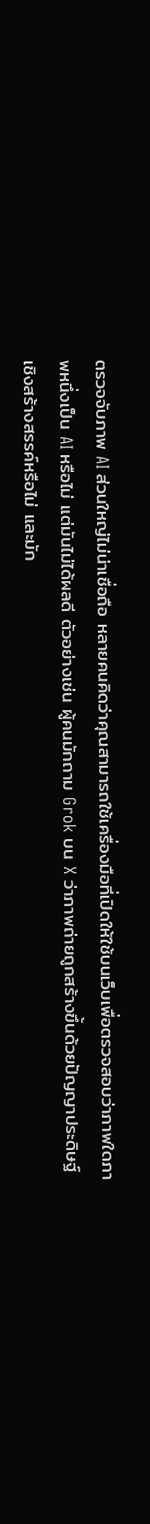ตรวจจับภาพ AI ส่วนใหญ่ไม่น่าเชื่อถือ หลายคนคิดว่าคุณสามารถใช้เครื่องมือที่เปิดให้ใช้บนเว็บเพื่อตรวจสอบว่าภาพใดภาพหนึ่งเป็น AI หรือไม่ แต่มันไม่ได้ผลดี ตัวอย่างเช่น ผู้คนมักถาม Grok บน X ว่าภาพถ่ายถูกสร้างขึ้นด้วยปัญญาประดิษฐ์เชิงสร้างสรรค์หรือไม่ และมัก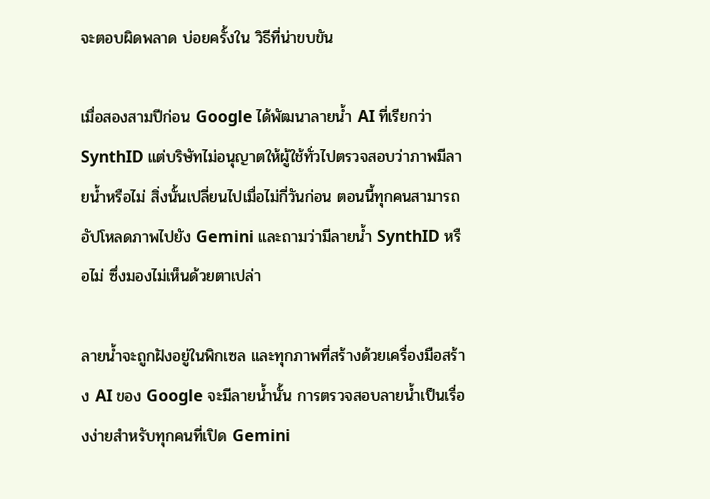จะตอบผิดพลาด บ่อยครั้งใน วิธีที่น่าขบขัน

เมื่อสองสามปีก่อน Google ได้พัฒนาลายน้ำ AI ที่เรียกว่า SynthID แต่บริษัทไม่อนุญาตให้ผู้ใช้ทั่วไปตรวจสอบว่าภาพมีลายน้ำหรือไม่ สิ่งนั้นเปลี่ยนไปเมื่อไม่กี่วันก่อน ตอนนี้ทุกคนสามารถอัปโหลดภาพไปยัง Gemini และถามว่ามีลายน้ำ SynthID หรือไม่ ซึ่งมองไม่เห็นด้วยตาเปล่า

ลายน้ำจะถูกฝังอยู่ในพิกเซล และทุกภาพที่สร้างด้วยเครื่องมือสร้าง AI ของ Google จะมีลายน้ำนั้น การตรวจสอบลายน้ำเป็นเรื่องง่ายสำหรับทุกคนที่เปิด Gemini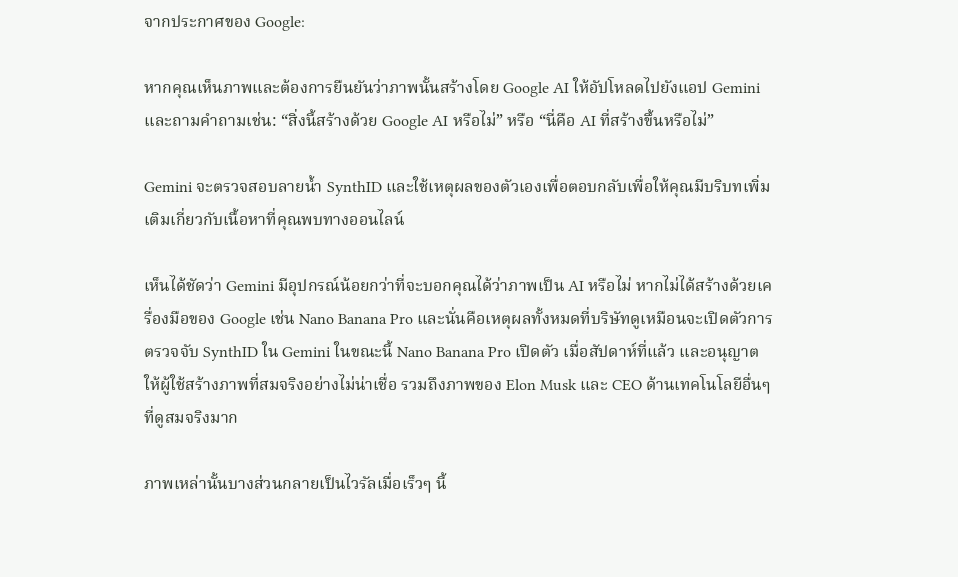จากประกาศของ Google:

หากคุณเห็นภาพและต้องการยืนยันว่าภาพนั้นสร้างโดย Google AI ให้อัปโหลดไปยังแอป Gemini และถามคำถามเช่น: “สิ่งนี้สร้างด้วย Google AI หรือไม่” หรือ “นี่คือ AI ที่สร้างขึ้นหรือไม่”

Gemini จะตรวจสอบลายน้ำ SynthID และใช้เหตุผลของตัวเองเพื่อตอบกลับเพื่อให้คุณมีบริบทเพิ่มเติมเกี่ยวกับเนื้อหาที่คุณพบทางออนไลน์

เห็นได้ชัดว่า Gemini มีอุปกรณ์น้อยกว่าที่จะบอกคุณได้ว่าภาพเป็น AI หรือไม่ หากไม่ได้สร้างด้วยเครื่องมือของ Google เช่น Nano Banana Pro และนั่นคือเหตุผลทั้งหมดที่บริษัทดูเหมือนจะเปิดตัวการตรวจจับ SynthID ใน Gemini ในขณะนี้ Nano Banana Pro เปิดตัว เมื่อสัปดาห์ที่แล้ว และอนุญาตให้ผู้ใช้สร้างภาพที่สมจริงอย่างไม่น่าเชื่อ รวมถึงภาพของ Elon Musk และ CEO ด้านเทคโนโลยีอื่นๆ ที่ดูสมจริงมาก

ภาพเหล่านั้นบางส่วนกลายเป็นไวรัลเมื่อเร็วๆ นี้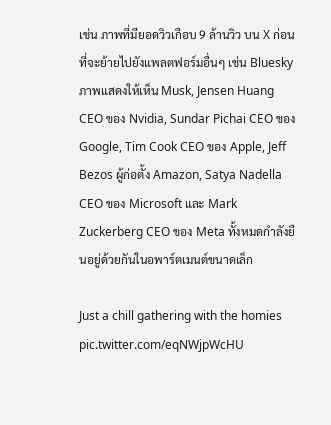เช่น ภาพที่มียอดวิวเกือบ 9 ล้านวิว บน X ก่อนที่จะย้ายไปยังแพลตฟอร์มอื่นๆ เช่น Bluesky ภาพแสดงให้เห็น Musk, Jensen Huang CEO ของ Nvidia, Sundar Pichai CEO ของ Google, Tim Cook CEO ของ Apple, Jeff Bezos ผู้ก่อตั้ง Amazon, Satya Nadella CEO ของ Microsoft และ Mark Zuckerberg CEO ของ Meta ทั้งหมดกำลังยืนอยู่ด้วยกันในอพาร์ตเมนต์ขนาดเล็ก

Just a chill gathering with the homies pic.twitter.com/eqNWjpWcHU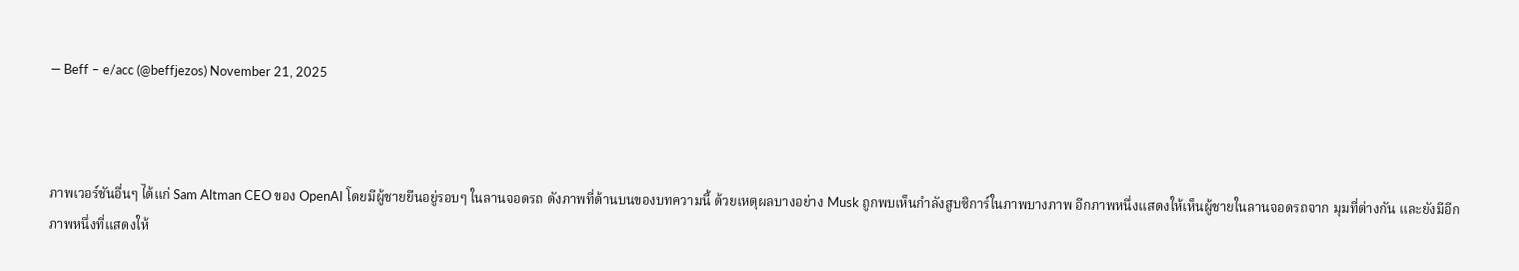— Beff – e/acc (@beffjezos) November 21, 2025



ภาพเวอร์ชันอื่นๆ ได้แก่ Sam Altman CEO ของ OpenAI โดยมีผู้ชายยืนอยู่รอบๆ ในลานจอดรถ ดังภาพที่ด้านบนของบทความนี้ ด้วยเหตุผลบางอย่าง Musk ถูกพบเห็นกำลังสูบซิการ์ในภาพบางภาพ อีกภาพหนึ่งแสดงให้เห็นผู้ชายในลานจอดรถจาก มุมที่ต่างกัน และยังมีอีกภาพหนึ่งที่แสดงให้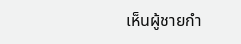เห็นผู้ชายกำ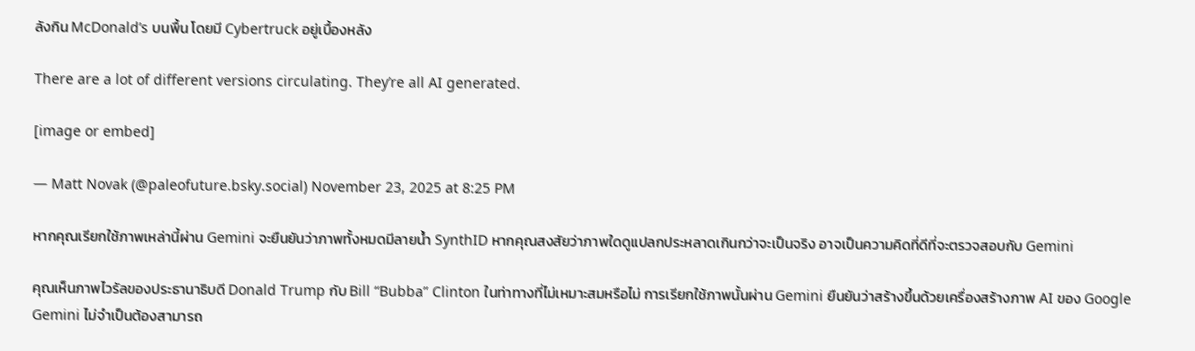ลังกิน McDonald’s บนพื้น โดยมี Cybertruck อยู่เบื้องหลัง

There are a lot of different versions circulating. They’re all AI generated.

[image or embed]

— Matt Novak (@paleofuture.bsky.social) November 23, 2025 at 8:25 PM

หากคุณเรียกใช้ภาพเหล่านี้ผ่าน Gemini จะยืนยันว่าภาพทั้งหมดมีลายน้ำ SynthID หากคุณสงสัยว่าภาพใดดูแปลกประหลาดเกินกว่าจะเป็นจริง อาจเป็นความคิดที่ดีที่จะตรวจสอบกับ Gemini

คุณเห็นภาพไวรัลของประธานาธิบดี Donald Trump กับ Bill “Bubba” Clinton ในท่าทางที่ไม่เหมาะสมหรือไม่ การเรียกใช้ภาพนั้นผ่าน Gemini ยืนยันว่าสร้างขึ้นด้วยเครื่องสร้างภาพ AI ของ Google Gemini ไม่จำเป็นต้องสามารถ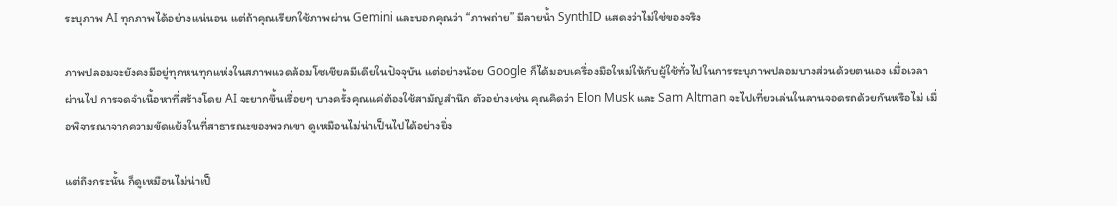ระบุภาพ AI ทุกภาพได้อย่างแน่นอน แต่ถ้าคุณเรียกใช้ภาพผ่าน Gemini และบอกคุณว่า “ภาพถ่าย” มีลายน้ำ SynthID แสดงว่าไม่ใช่ของจริง

ภาพปลอมจะยังคงมีอยู่ทุกหนทุกแห่งในสภาพแวดล้อมโซเชียลมีเดียในปัจจุบัน แต่อย่างน้อย Google ก็ได้มอบเครื่องมือใหม่ให้กับผู้ใช้ทั่วไปในการระบุภาพปลอมบางส่วนด้วยตนเอง เมื่อเวลาผ่านไป การจดจำเนื้อหาที่สร้างโดย AI จะยากขึ้นเรื่อยๆ บางครั้งคุณแค่ต้องใช้สามัญสำนึก ตัวอย่างเช่น คุณคิดว่า Elon Musk และ Sam Altman จะไปเที่ยวเล่นในลานจอดรถด้วยกันหรือไม่ เมื่อพิจารณาจากความขัดแย้งในที่สาธารณะของพวกเขา ดูเหมือนไม่น่าเป็นไปได้อย่างยิ่ง

แต่ถึงกระนั้น ก็ดูเหมือนไม่น่าเป็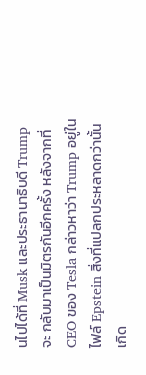นไปได้ที่ Musk และประธานาธิบดี Trump จะ กลับมาเป็นมิตรกันอีกครั้ง หลังจากที่ CEO ของ Tesla กล่าวหาว่า Trump อยู่ในไฟล์ Epstein สิ่งที่แปลกประหลาดกว่านั้นเกิด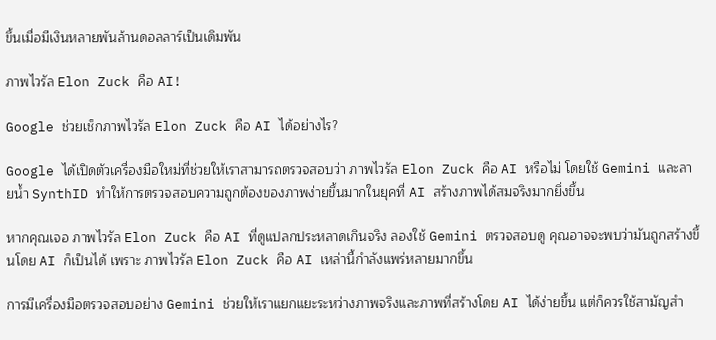ขึ้นเมื่อมีเงินหลายพันล้านดอลลาร์เป็นเดิมพัน

ภาพไวรัล Elon Zuck คือ AI!

Google ช่วยเช็กภาพไวรัล Elon Zuck คือ AI ได้อย่างไร?

Google ได้เปิดตัวเครื่องมือใหม่ที่ช่วยให้เราสามารถตรวจสอบว่า ภาพไวรัล Elon Zuck คือ AI หรือไม่ โดยใช้ Gemini และลายน้ำ SynthID ทำให้การตรวจสอบความถูกต้องของภาพง่ายขึ้นมากในยุคที่ AI สร้างภาพได้สมจริงมากยิ่งขึ้น

หากคุณเจอ ภาพไวรัล Elon Zuck คือ AI ที่ดูแปลกประหลาดเกินจริง ลองใช้ Gemini ตรวจสอบดู คุณอาจจะพบว่ามันถูกสร้างขึ้นโดย AI ก็เป็นได้ เพราะ ภาพไวรัล Elon Zuck คือ AI เหล่านี้กำลังแพร่หลายมากขึ้น

การมีเครื่องมือตรวจสอบอย่าง Gemini ช่วยให้เราแยกแยะระหว่างภาพจริงและภาพที่สร้างโดย AI ได้ง่ายขึ้น แต่ก็ควรใช้สามัญสำ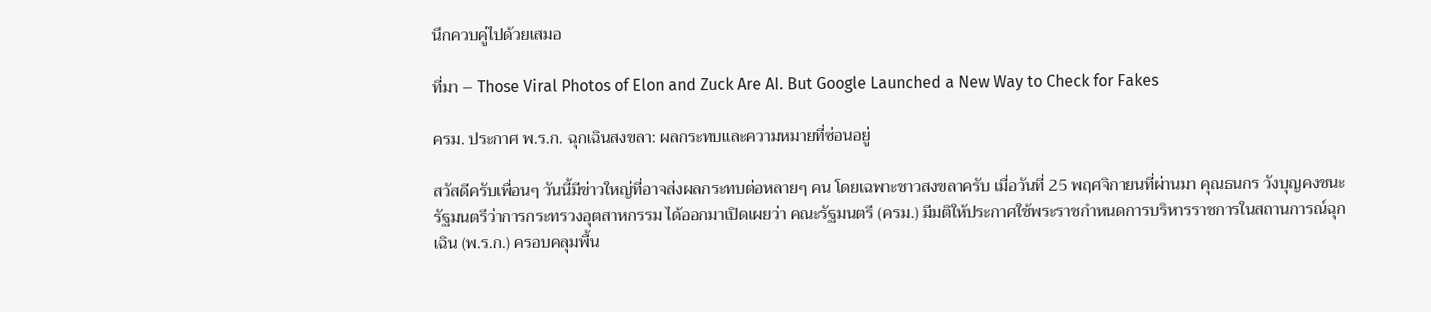นึกควบคู่ไปด้วยเสมอ

ที่มา – Those Viral Photos of Elon and Zuck Are AI. But Google Launched a New Way to Check for Fakes

ครม. ประกาศ พ.ร.ก. ฉุกเฉินสงขลา: ผลกระทบและความหมายที่ซ่อนอยู่

สวัสดีครับเพื่อนๆ วันนี้มีข่าวใหญ่ที่อาจส่งผลกระทบต่อหลายๆ คน โดยเฉพาะชาวสงขลาครับ เมื่อวันที่ 25 พฤศจิกายนที่ผ่านมา คุณธนกร วังบุญคงชนะ รัฐมนตรีว่าการกระทรวงอุตสาหกรรม ได้ออกมาเปิดเผยว่า คณะรัฐมนตรี (ครม.) มีมติให้ประกาศใช้พระราชกําหนดการบริหารราชการในสถานการณ์ฉุกเฉิน (พ.ร.ก.) ครอบคลุมพื้น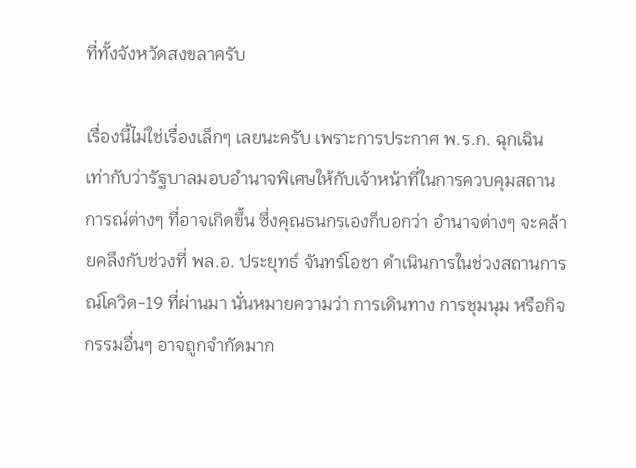ที่ทั้งจังหวัดสงขลาครับ

เรื่องนี้ไม่ใช่เรื่องเล็กๆ เลยนะครับ เพราะการประกาศ พ.ร.ก. ฉุกเฉิน เท่ากับว่ารัฐบาลมอบอำนาจพิเศษให้กับเจ้าหน้าที่ในการควบคุมสถานการณ์ต่างๆ ที่อาจเกิดขึ้น ซึ่งคุณธนกรเองก็บอกว่า อำนาจต่างๆ จะคล้ายคลึงกับช่วงที่ พล.อ. ประยุทธ์ จันทร์โอชา ดำเนินการในช่วงสถานการณ์โควิด-19 ที่ผ่านมา นั่นหมายความว่า การเดินทาง การชุมนุม หรือกิจกรรมอื่นๆ อาจถูกจำกัดมาก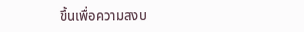ขึ้นเพื่อความสงบ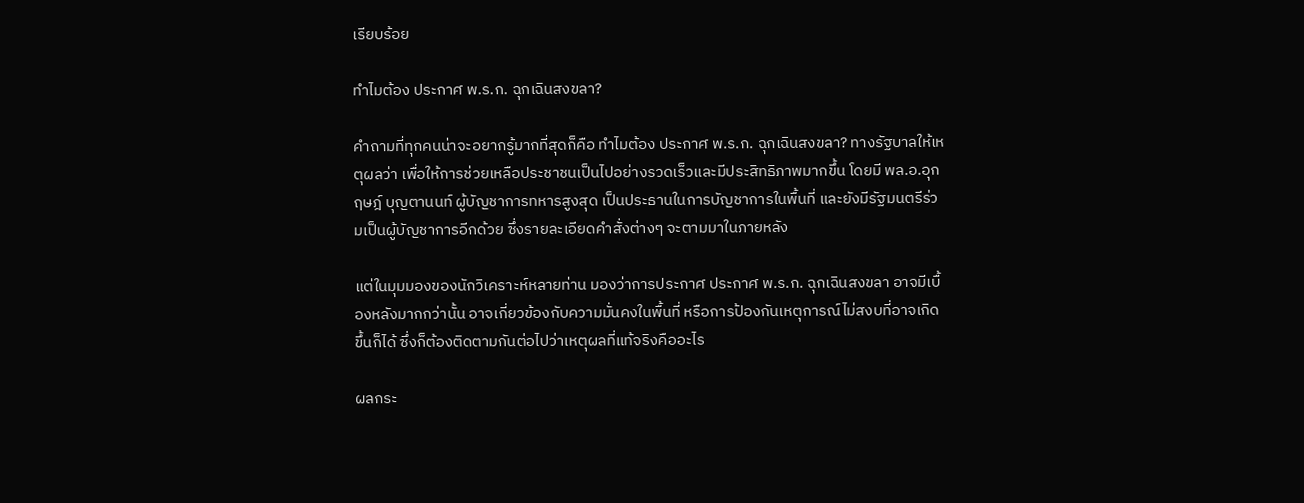เรียบร้อย

ทำไมต้อง ประกาศ พ.ร.ก. ฉุกเฉินสงขลา?

คำถามที่ทุกคนน่าจะอยากรู้มากที่สุดก็คือ ทำไมต้อง ประกาศ พ.ร.ก. ฉุกเฉินสงขลา? ทางรัฐบาลให้เหตุผลว่า เพื่อให้การช่วยเหลือประชาชนเป็นไปอย่างรวดเร็วและมีประสิทธิภาพมากขึ้น โดยมี พล.อ.อุกฤษฎ์ บุญตานนท์ ผู้บัญชาการทหารสูงสุด เป็นประธานในการบัญชาการในพื้นที่ และยังมีรัฐมนตรีร่วมเป็นผู้บัญชาการอีกด้วย ซึ่งรายละเอียดคำสั่งต่างๆ จะตามมาในภายหลัง

แต่ในมุมมองของนักวิเคราะห์หลายท่าน มองว่าการประกาศ ประกาศ พ.ร.ก. ฉุกเฉินสงขลา อาจมีเบื้องหลังมากกว่านั้น อาจเกี่ยวข้องกับความมั่นคงในพื้นที่ หรือการป้องกันเหตุการณ์ไม่สงบที่อาจเกิดขึ้นก็ได้ ซึ่งก็ต้องติดตามกันต่อไปว่าเหตุผลที่แท้จริงคืออะไร

ผลกระ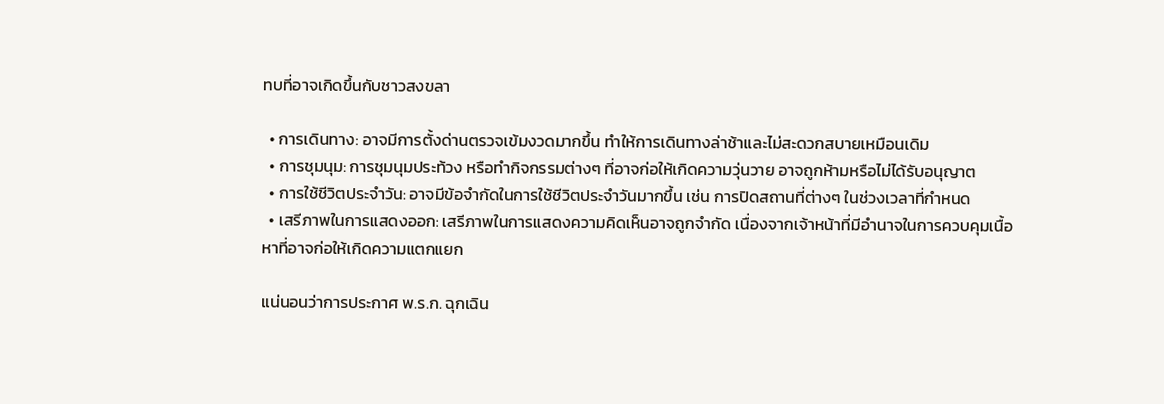ทบที่อาจเกิดขึ้นกับชาวสงขลา

  • การเดินทาง: อาจมีการตั้งด่านตรวจเข้มงวดมากขึ้น ทำให้การเดินทางล่าช้าและไม่สะดวกสบายเหมือนเดิม
  • การชุมนุม: การชุมนุมประท้วง หรือทำกิจกรรมต่างๆ ที่อาจก่อให้เกิดความวุ่นวาย อาจถูกห้ามหรือไม่ได้รับอนุญาต
  • การใช้ชีวิตประจำวัน: อาจมีข้อจำกัดในการใช้ชีวิตประจำวันมากขึ้น เช่น การปิดสถานที่ต่างๆ ในช่วงเวลาที่กำหนด
  • เสรีภาพในการแสดงออก: เสรีภาพในการแสดงความคิดเห็นอาจถูกจำกัด เนื่องจากเจ้าหน้าที่มีอำนาจในการควบคุมเนื้อหาที่อาจก่อให้เกิดความแตกแยก

แน่นอนว่าการประกาศ พ.ร.ก. ฉุกเฉิน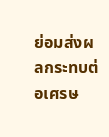ย่อมส่งผลกระทบต่อเศรษ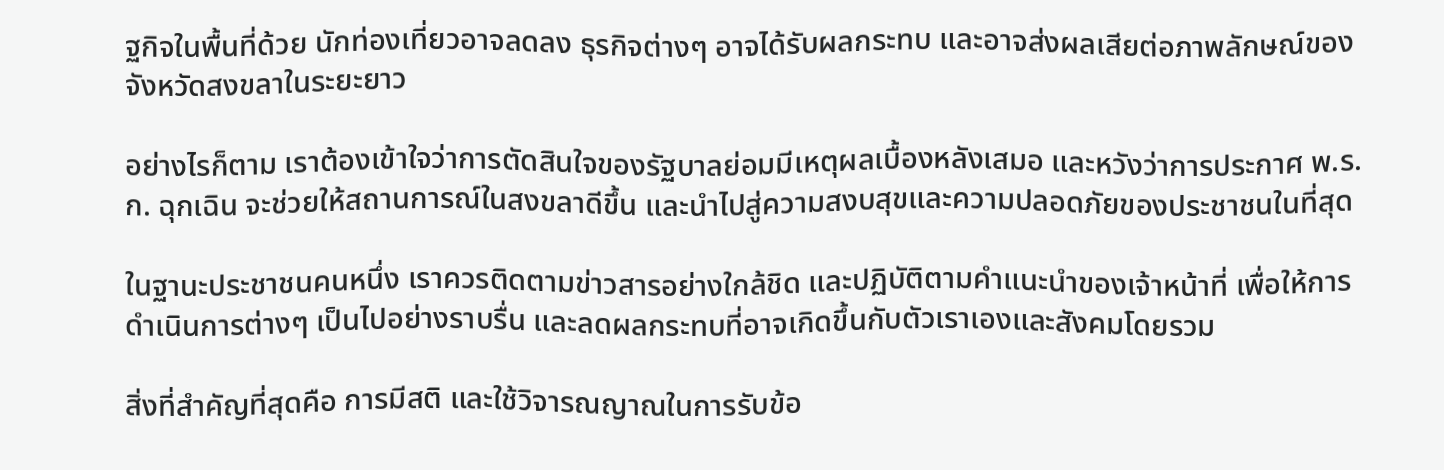ฐกิจในพื้นที่ด้วย นักท่องเที่ยวอาจลดลง ธุรกิจต่างๆ อาจได้รับผลกระทบ และอาจส่งผลเสียต่อภาพลักษณ์ของจังหวัดสงขลาในระยะยาว

อย่างไรก็ตาม เราต้องเข้าใจว่าการตัดสินใจของรัฐบาลย่อมมีเหตุผลเบื้องหลังเสมอ และหวังว่าการประกาศ พ.ร.ก. ฉุกเฉิน จะช่วยให้สถานการณ์ในสงขลาดีขึ้น และนำไปสู่ความสงบสุขและความปลอดภัยของประชาชนในที่สุด

ในฐานะประชาชนคนหนึ่ง เราควรติดตามข่าวสารอย่างใกล้ชิด และปฏิบัติตามคำแนะนำของเจ้าหน้าที่ เพื่อให้การดำเนินการต่างๆ เป็นไปอย่างราบรื่น และลดผลกระทบที่อาจเกิดขึ้นกับตัวเราเองและสังคมโดยรวม

สิ่งที่สำคัญที่สุดคือ การมีสติ และใช้วิจารณญาณในการรับข้อ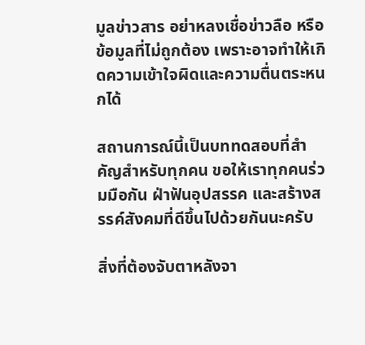มูลข่าวสาร อย่าหลงเชื่อข่าวลือ หรือข้อมูลที่ไม่ถูกต้อง เพราะอาจทำให้เกิดความเข้าใจผิดและความตื่นตระหนกได้

สถานการณ์นี้เป็นบททดสอบที่สำคัญสำหรับทุกคน ขอให้เราทุกคนร่วมมือกัน ฝ่าฟันอุปสรรค และสร้างสรรค์สังคมที่ดีขึ้นไปด้วยกันนะครับ

สิ่งที่ต้องจับตาหลังจา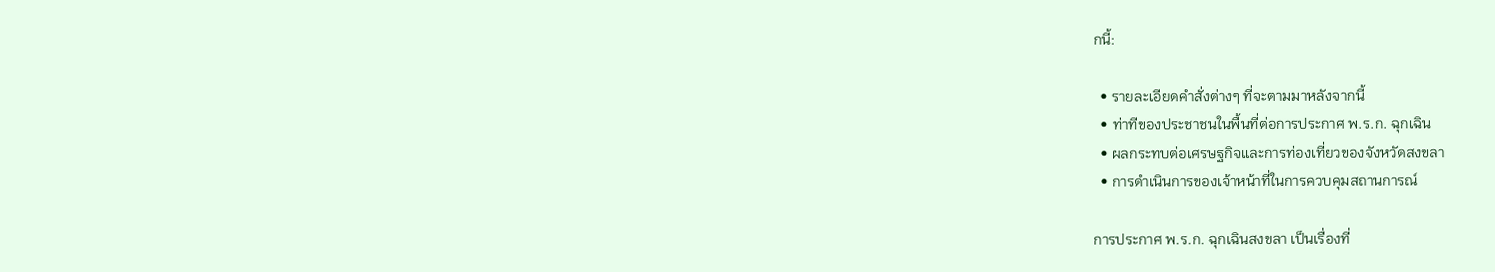กนี้:

  • รายละเอียดคำสั่งต่างๆ ที่จะตามมาหลังจากนี้
  • ท่าทีของประชาชนในพื้นที่ต่อการประกาศ พ.ร.ก. ฉุกเฉิน
  • ผลกระทบต่อเศรษฐกิจและการท่องเที่ยวของจังหวัดสงขลา
  • การดำเนินการของเจ้าหน้าที่ในการควบคุมสถานการณ์

การประกาศ พ.ร.ก. ฉุกเฉินสงขลา เป็นเรื่องที่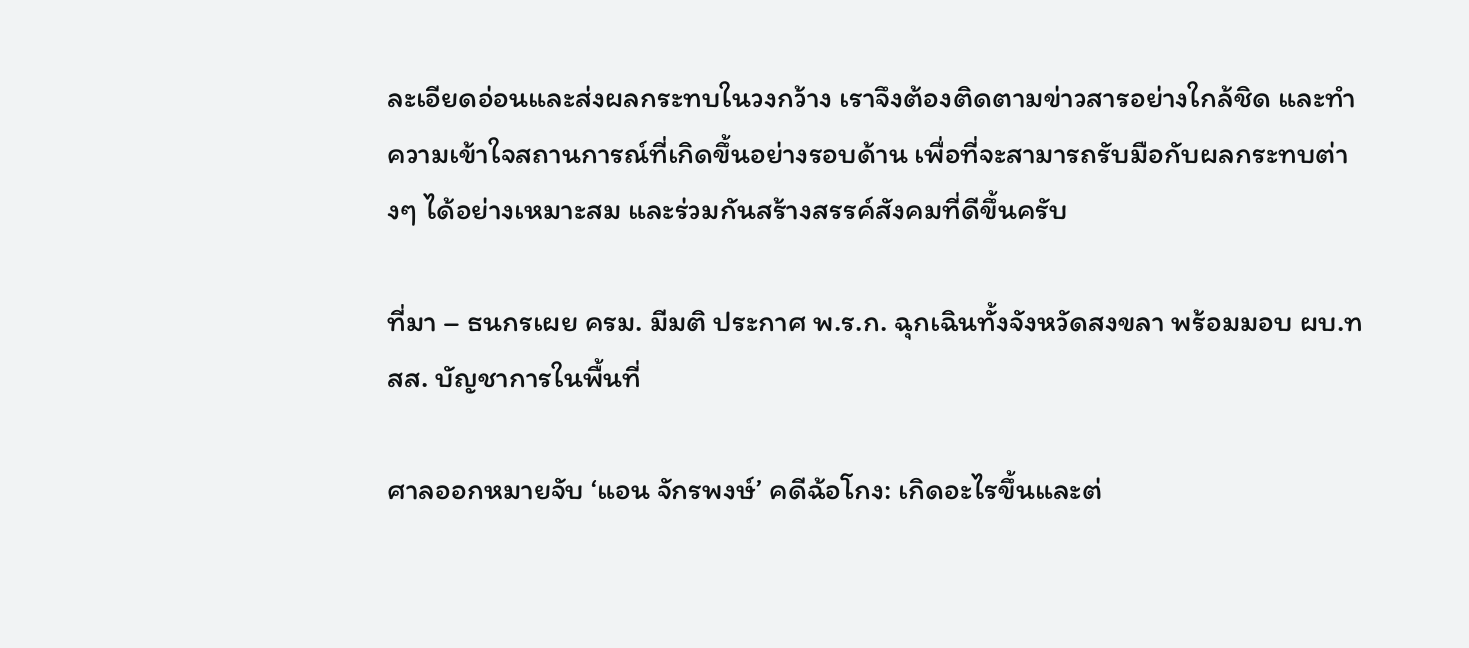ละเอียดอ่อนและส่งผลกระทบในวงกว้าง เราจึงต้องติดตามข่าวสารอย่างใกล้ชิด และทำความเข้าใจสถานการณ์ที่เกิดขึ้นอย่างรอบด้าน เพื่อที่จะสามารถรับมือกับผลกระทบต่างๆ ได้อย่างเหมาะสม และร่วมกันสร้างสรรค์สังคมที่ดีขึ้นครับ

ที่มา – ธนกรเผย ครม. มีมติ ประกาศ พ.ร.ก. ฉุกเฉินทั้งจังหวัดสงขลา พร้อมมอบ ผบ.ทสส. บัญชาการในพื้นที่

ศาลออกหมายจับ ‘แอน จักรพงษ์’ คดีฉ้อโกง: เกิดอะไรขึ้นและต่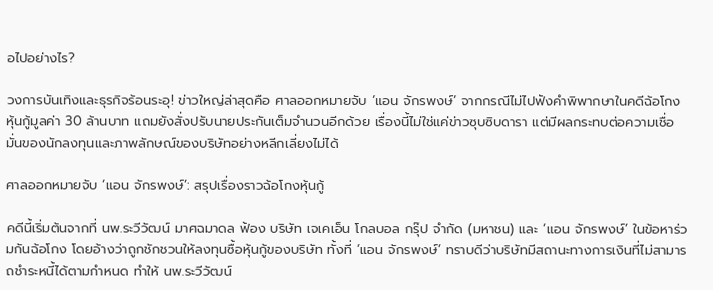อไปอย่างไร?

วงการบันเทิงและธุรกิจร้อนระอุ! ข่าวใหญ่ล่าสุดคือ ศาลออกหมายจับ ‘แอน จักรพงษ์’ จากกรณีไม่ไปฟังคำพิพากษาในคดีฉ้อโกงหุ้นกู้มูลค่า 30 ล้านบาท แถมยังสั่งปรับนายประกันเต็มจำนวนอีกด้วย เรื่องนี้ไม่ใช่แค่ข่าวซุบซิบดารา แต่มีผลกระทบต่อความเชื่อมั่นของนักลงทุนและภาพลักษณ์ของบริษัทอย่างหลีกเลี่ยงไม่ได้

ศาลออกหมายจับ ‘แอน จักรพงษ์’: สรุปเรื่องราวฉ้อโกงหุ้นกู้

คดีนี้เริ่มต้นจากที่ นพ.ระวีวัฒน์ มาศฉมาดล ฟ้อง บริษัท เจเคเอ็น โกลบอล กรุ๊ป จำกัด (มหาชน) และ ‘แอน จักรพงษ์’ ในข้อหาร่วมกันฉ้อโกง โดยอ้างว่าถูกชักชวนให้ลงทุนซื้อหุ้นกู้ของบริษัท ทั้งที่ ‘แอน จักรพงษ์’ ทราบดีว่าบริษัทมีสถานะทางการเงินที่ไม่สามารถชำระหนี้ได้ตามกำหนด ทำให้ นพ.ระวีวัฒน์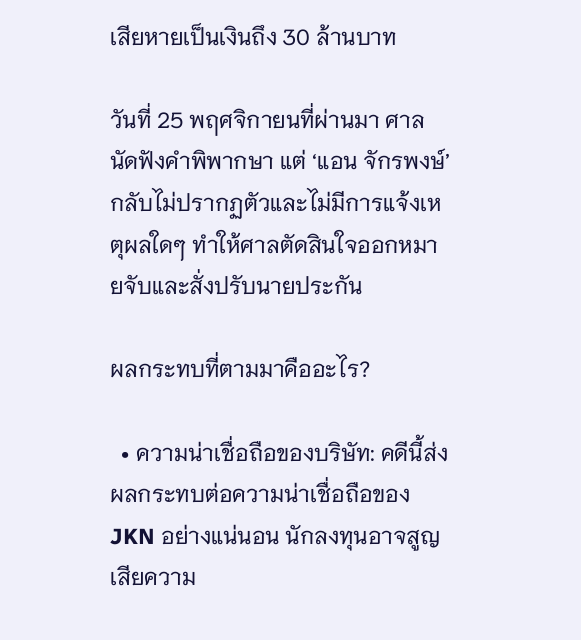เสียหายเป็นเงินถึง 30 ล้านบาท

วันที่ 25 พฤศจิกายนที่ผ่านมา ศาลนัดฟังคำพิพากษา แต่ ‘แอน จักรพงษ์’ กลับไม่ปรากฏตัวและไม่มีการแจ้งเหตุผลใดๆ ทำให้ศาลตัดสินใจออกหมายจับและสั่งปรับนายประกัน

ผลกระทบที่ตามมาคืออะไร?

  • ความน่าเชื่อถือของบริษัท: คดีนี้ส่งผลกระทบต่อความน่าเชื่อถือของ JKN อย่างแน่นอน นักลงทุนอาจสูญเสียความ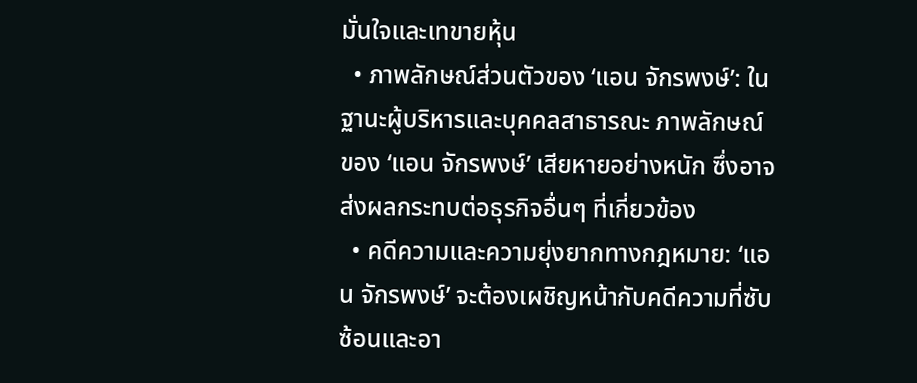มั่นใจและเทขายหุ้น
  • ภาพลักษณ์ส่วนตัวของ ‘แอน จักรพงษ์’: ในฐานะผู้บริหารและบุคคลสาธารณะ ภาพลักษณ์ของ ‘แอน จักรพงษ์’ เสียหายอย่างหนัก ซึ่งอาจส่งผลกระทบต่อธุรกิจอื่นๆ ที่เกี่ยวข้อง
  • คดีความและความยุ่งยากทางกฎหมาย: ‘แอน จักรพงษ์’ จะต้องเผชิญหน้ากับคดีความที่ซับซ้อนและอา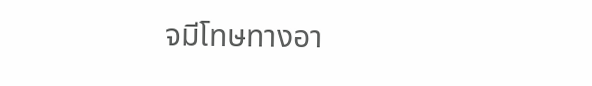จมีโทษทางอา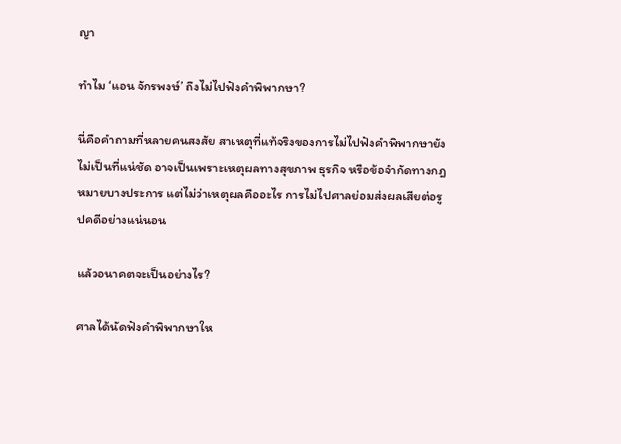ญา

ทำไม ‘แอน จักรพงษ์’ ถึงไม่ไปฟังคำพิพากษา?

นี่คือคำถามที่หลายคนสงสัย สาเหตุที่แท้จริงของการไม่ไปฟังคำพิพากษายังไม่เป็นที่แน่ชัด อาจเป็นเพราะเหตุผลทางสุขภาพ ธุรกิจ หรือข้อจำกัดทางกฎหมายบางประการ แต่ไม่ว่าเหตุผลคืออะไร การไม่ไปศาลย่อมส่งผลเสียต่อรูปคดีอย่างแน่นอน

แล้วอนาคตจะเป็นอย่างไร?

ศาลได้นัดฟังคำพิพากษาให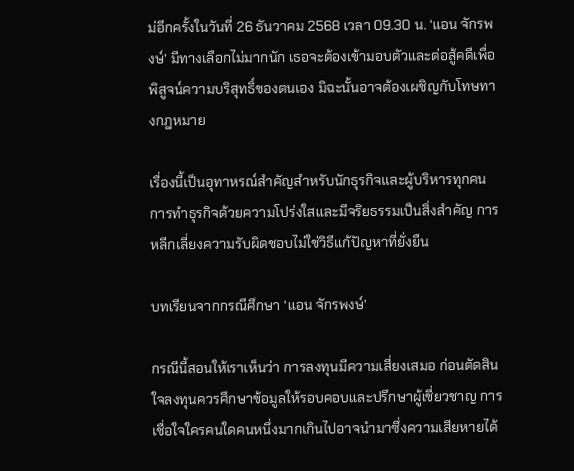ม่อีกครั้งในวันที่ 26 ธันวาคม 2568 เวลา 09.30 น. ‘แอน จักรพงษ์’ มีทางเลือกไม่มากนัก เธอจะต้องเข้ามอบตัวและต่อสู้คดีเพื่อพิสูจน์ความบริสุทธิ์ของตนเอง มิฉะนั้นอาจต้องเผชิญกับโทษทางกฎหมาย

เรื่องนี้เป็นอุทาหรณ์สำคัญสำหรับนักธุรกิจและผู้บริหารทุกคน การทำธุรกิจด้วยความโปร่งใสและมีจริยธรรมเป็นสิ่งสำคัญ การหลีกเลี่ยงความรับผิดชอบไม่ใช่วิธีแก้ปัญหาที่ยั่งยืน

บทเรียนจากกรณีศึกษา ‘แอน จักรพงษ์’

กรณีนี้สอนให้เราเห็นว่า การลงทุนมีความเสี่ยงเสมอ ก่อนตัดสินใจลงทุนควรศึกษาข้อมูลให้รอบคอบและปรึกษาผู้เชี่ยวชาญ การเชื่อใจใครคนใดคนหนึ่งมากเกินไปอาจนำมาซึ่งความเสียหายได้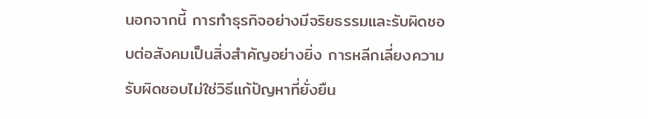นอกจากนี้ การทำธุรกิจอย่างมีจริยธรรมและรับผิดชอบต่อสังคมเป็นสิ่งสำคัญอย่างยิ่ง การหลีกเลี่ยงความรับผิดชอบไม่ใช่วิธีแก้ปัญหาที่ยั่งยืน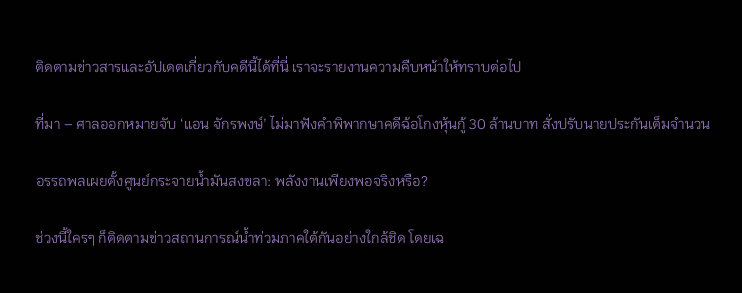ติดตามข่าวสารและอัปเดตเกี่ยวกับคดีนี้ได้ที่นี่ เราจะรายงานความคืบหน้าให้ทราบต่อไป

ที่มา – ศาลออกหมายจับ ‘แอน จักรพงษ์’ ไม่มาฟังคำพิพากษาคดีฉ้อโกงหุ้นกู้ 30 ล้านบาท สั่งปรับนายประกันเต็มจำนวน

อรรถพลเผยตั้งศูนย์กระจายน้ำมันสงขลา: พลังงานเพียงพอจริงหรือ?

ช่วงนี้ใครๆ ก็ติดตามข่าวสถานการณ์น้ำท่วมภาคใต้กันอย่างใกล้ชิด โดยเฉ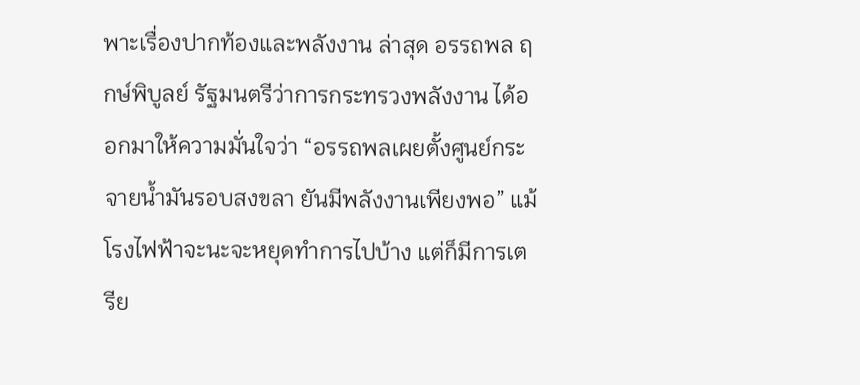พาะเรื่องปากท้องและพลังงาน ล่าสุด อรรถพล ฤกษ์พิบูลย์ รัฐมนตรีว่าการกระทรวงพลังงาน ได้ออกมาให้ความมั่นใจว่า “อรรถพลเผยตั้งศูนย์กระจายน้ำมันรอบสงขลา ยันมีพลังงานเพียงพอ” แม้โรงไฟฟ้าจะนะจะหยุดทำการไปบ้าง แต่ก็มีการเตรีย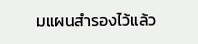มแผนสำรองไว้แล้ว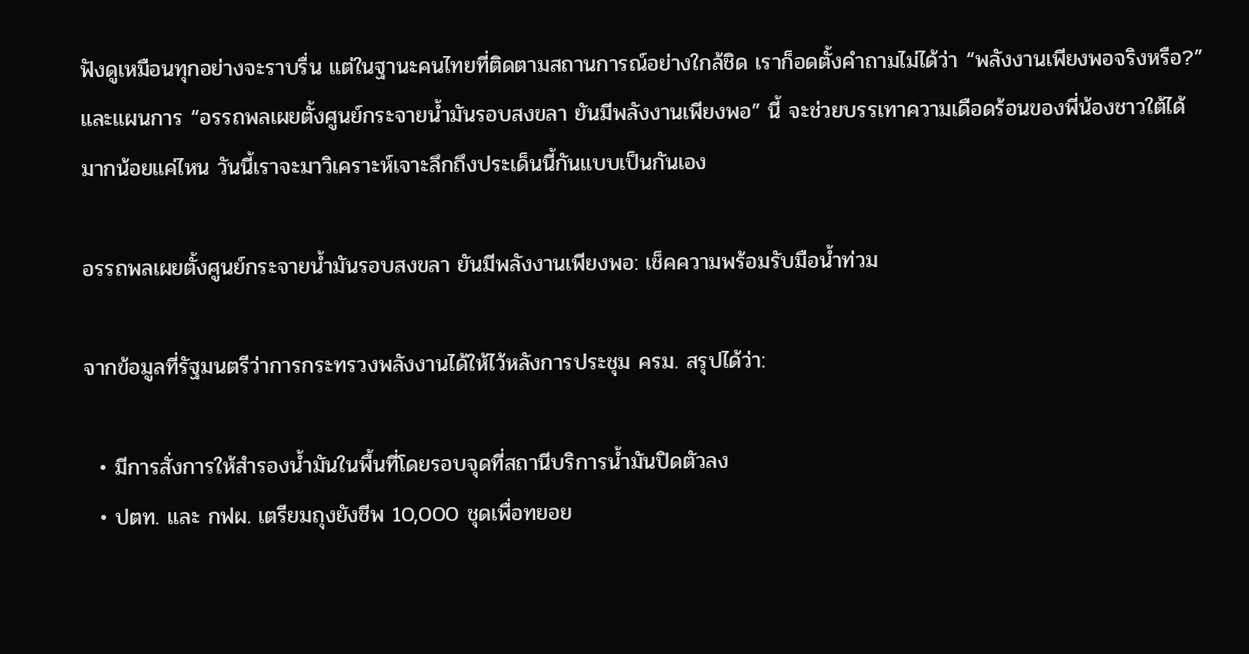ฟังดูเหมือนทุกอย่างจะราบรื่น แต่ในฐานะคนไทยที่ติดตามสถานการณ์อย่างใกล้ชิด เราก็อดตั้งคำถามไม่ได้ว่า “พลังงานเพียงพอจริงหรือ?” และแผนการ “อรรถพลเผยตั้งศูนย์กระจายน้ำมันรอบสงขลา ยันมีพลังงานเพียงพอ” นี้ จะช่วยบรรเทาความเดือดร้อนของพี่น้องชาวใต้ได้มากน้อยแค่ไหน วันนี้เราจะมาวิเคราะห์เจาะลึกถึงประเด็นนี้กันแบบเป็นกันเอง

อรรถพลเผยตั้งศูนย์กระจายน้ำมันรอบสงขลา ยันมีพลังงานเพียงพอ: เช็คความพร้อมรับมือน้ำท่วม

จากข้อมูลที่รัฐมนตรีว่าการกระทรวงพลังงานได้ให้ไว้หลังการประชุม ครม. สรุปได้ว่า:

  • มีการสั่งการให้สำรองน้ำมันในพื้นที่โดยรอบจุดที่สถานีบริการน้ำมันปิดตัวลง
  • ปตท. และ กฟผ. เตรียมถุงยังชีพ 10,000 ชุดเพื่อทยอย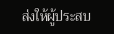ส่งให้ผู้ประสบ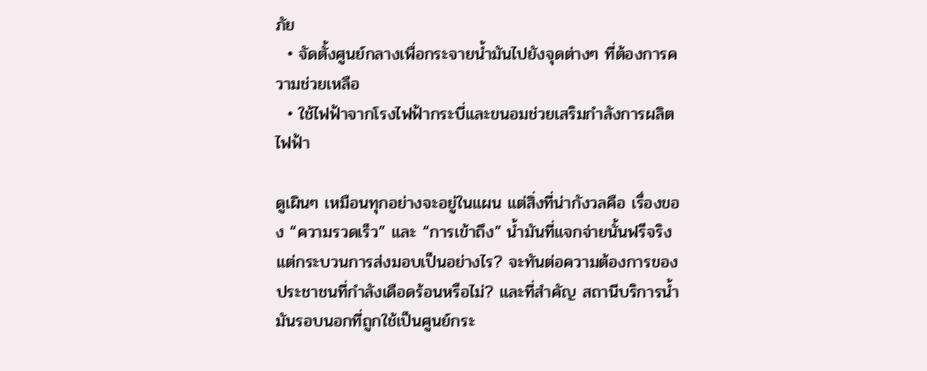ภัย
  • จัดตั้งศูนย์กลางเพื่อกระจายน้ำมันไปยังจุดต่างๆ ที่ต้องการความช่วยเหลือ
  • ใช้ไฟฟ้าจากโรงไฟฟ้ากระบี่และขนอมช่วยเสริมกำลังการผลิตไฟฟ้า

ดูเผินๆ เหมือนทุกอย่างจะอยู่ในแผน แต่สิ่งที่น่ากังวลคือ เรื่องของ “ความรวดเร็ว” และ “การเข้าถึง” น้ำมันที่แจกจ่ายนั้นฟรีจริง แต่กระบวนการส่งมอบเป็นอย่างไร? จะทันต่อความต้องการของประชาชนที่กำลังเดือดร้อนหรือไม่? และที่สำคัญ สถานีบริการน้ำมันรอบนอกที่ถูกใช้เป็นศูนย์กระ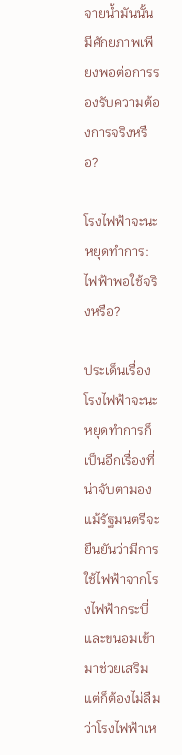จายน้ำมันนั้น มีศักยภาพเพียงพอต่อการรองรับความต้องการจริงหรือ?

โรงไฟฟ้าจะนะหยุดทำการ: ไฟฟ้าพอใช้จริงหรือ?

ประเด็นเรื่องโรงไฟฟ้าจะนะหยุดทำการก็เป็นอีกเรื่องที่น่าจับตามอง แม้รัฐมนตรีจะยืนยันว่ามีการใช้ไฟฟ้าจากโรงไฟฟ้ากระบี่และขนอมเข้ามาช่วยเสริม แต่ก็ต้องไม่ลืมว่าโรงไฟฟ้าเห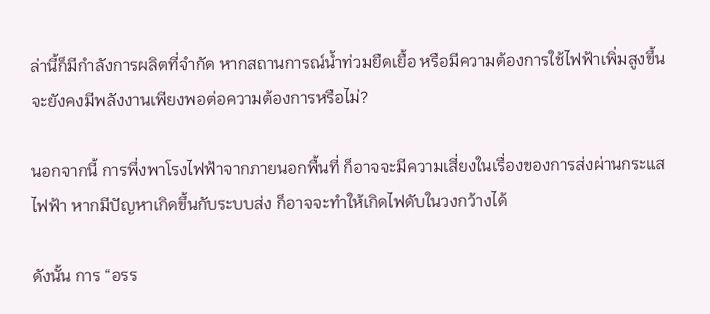ล่านี้ก็มีกำลังการผลิตที่จำกัด หากสถานการณ์น้ำท่วมยืดเยื้อ หรือมีความต้องการใช้ไฟฟ้าเพิ่มสูงขึ้น จะยังคงมีพลังงานเพียงพอต่อความต้องการหรือไม่?

นอกจากนี้ การพึ่งพาโรงไฟฟ้าจากภายนอกพื้นที่ ก็อาจจะมีความเสี่ยงในเรื่องของการส่งผ่านกระแสไฟฟ้า หากมีปัญหาเกิดขึ้นกับระบบส่ง ก็อาจจะทำให้เกิดไฟดับในวงกว้างได้

ดังนั้น การ “อรร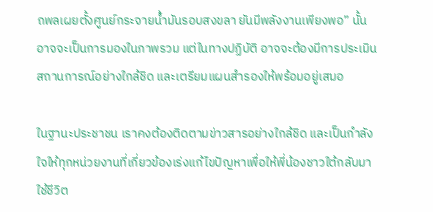ถพลเผยตั้งศูนย์กระจายน้ำมันรอบสงขลา ยันมีพลังงานเพียงพอ” นั้น อาจจะเป็นการมองในภาพรวม แต่ในทางปฏิบัติ อาจจะต้องมีการประเมินสถานการณ์อย่างใกล้ชิด และเตรียมแผนสำรองให้พร้อมอยู่เสมอ

ในฐานะประชาชน เราคงต้องติดตามข่าวสารอย่างใกล้ชิด และเป็นกำลังใจให้ทุกหน่วยงานที่เกี่ยวข้องเร่งแก้ไขปัญหาเพื่อให้พี่น้องชาวใต้กลับมาใช้ชีวิต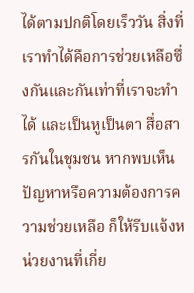ได้ตามปกติโดยเร็ววัน สิ่งที่เราทำได้คือการช่วยเหลือซึ่งกันและกันเท่าที่เราจะทำได้ และเป็นหูเป็นตา สื่อสารกันในชุมชน หากพบเห็นปัญหาหรือความต้องการความช่วยเหลือ ก็ให้รีบแจ้งหน่วยงานที่เกี่ย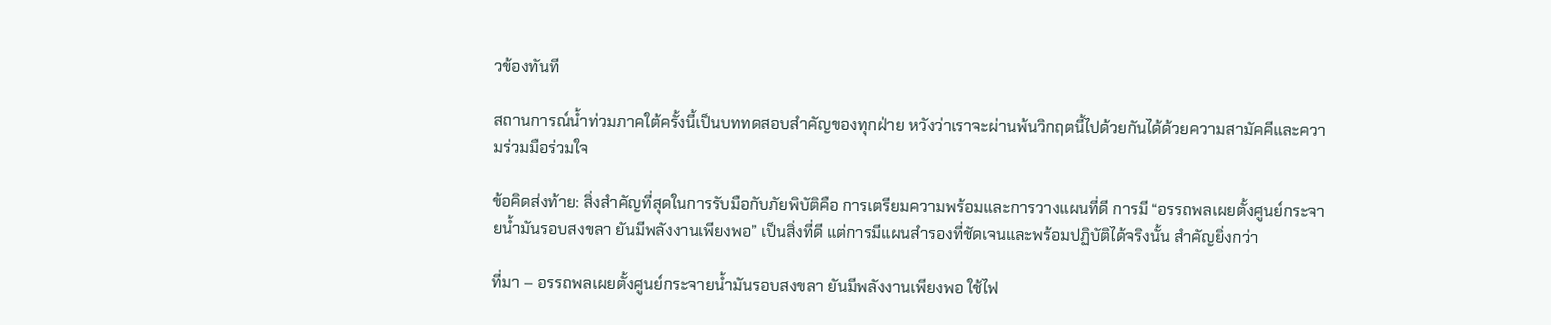วข้องทันที

สถานการณ์น้ำท่วมภาคใต้ครั้งนี้เป็นบททดสอบสำคัญของทุกฝ่าย หวังว่าเราจะผ่านพ้นวิกฤตนี้ไปด้วยกันได้ด้วยความสามัคคีและความร่วมมือร่วมใจ

ข้อคิดส่งท้าย: สิ่งสำคัญที่สุดในการรับมือกับภัยพิบัติคือ การเตรียมความพร้อมและการวางแผนที่ดี การมี “อรรถพลเผยตั้งศูนย์กระจายน้ำมันรอบสงขลา ยันมีพลังงานเพียงพอ” เป็นสิ่งที่ดี แต่การมีแผนสำรองที่ชัดเจนและพร้อมปฏิบัติได้จริงนั้น สำคัญยิ่งกว่า

ที่มา – อรรถพลเผยตั้งศูนย์กระจายน้ำมันรอบสงขลา ยันมีพลังงานเพียงพอ ใช้ไฟ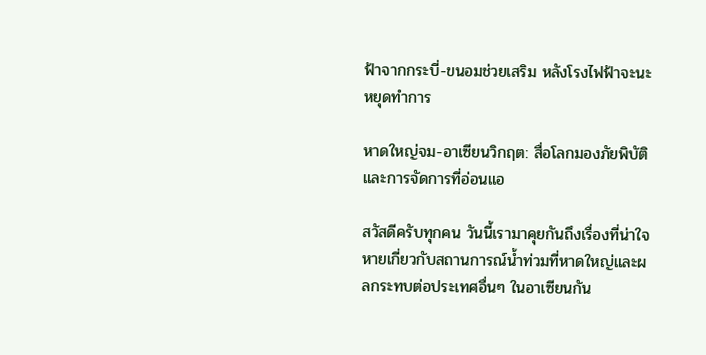ฟ้าจากกระบี่-ขนอมช่วยเสริม หลังโรงไฟฟ้าจะนะหยุดทำการ

หาดใหญ่จม-อาเซียนวิกฤต: สื่อโลกมองภัยพิบัติและการจัดการที่อ่อนแอ

สวัสดีครับทุกคน วันนี้เรามาคุยกันถึงเรื่องที่น่าใจหายเกี่ยวกับสถานการณ์น้ำท่วมที่หาดใหญ่และผลกระทบต่อประเทศอื่นๆ ในอาเซียนกัน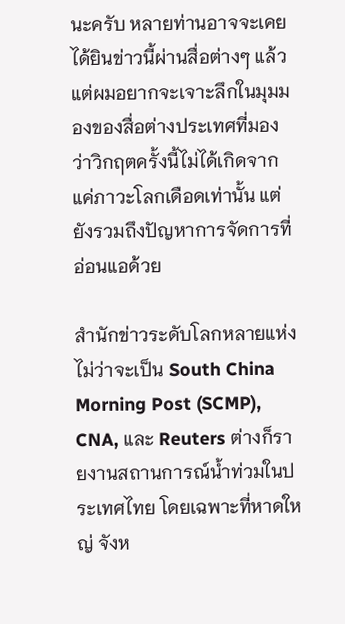นะครับ หลายท่านอาจจะเคยได้ยินข่าวนี้ผ่านสื่อต่างๆ แล้ว แต่ผมอยากจะเจาะลึกในมุมมองของสื่อต่างประเทศที่มองว่าวิกฤตครั้งนี้ไม่ได้เกิดจากแค่ภาวะโลกเดือดเท่านั้น แต่ยังรวมถึงปัญหาการจัดการที่อ่อนแอด้วย

สำนักข่าวระดับโลกหลายแห่ง ไม่ว่าจะเป็น South China Morning Post (SCMP), CNA, และ Reuters ต่างก็รายงานสถานการณ์น้ำท่วมในประเทศไทย โดยเฉพาะที่หาดใหญ่ จังห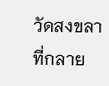วัดสงขลา ที่กลาย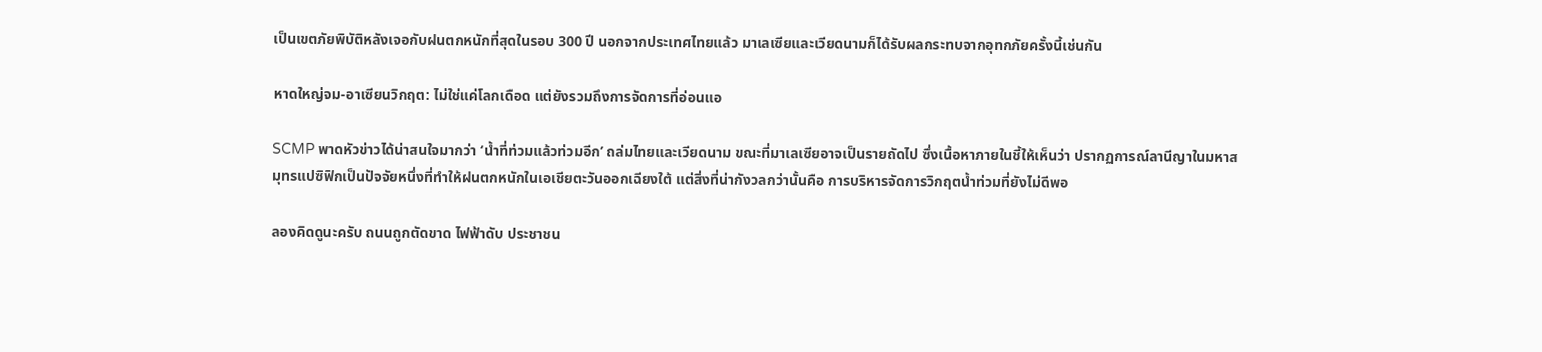เป็นเขตภัยพิบัติหลังเจอกับฝนตกหนักที่สุดในรอบ 300 ปี นอกจากประเทศไทยแล้ว มาเลเซียและเวียดนามก็ได้รับผลกระทบจากอุทกภัยครั้งนี้เช่นกัน

หาดใหญ่จม-อาเซียนวิกฤต: ไม่ใช่แค่โลกเดือด แต่ยังรวมถึงการจัดการที่อ่อนแอ

SCMP พาดหัวข่าวได้น่าสนใจมากว่า ‘น้ำที่ท่วมแล้วท่วมอีก’ ถล่มไทยและเวียดนาม ขณะที่มาเลเซียอาจเป็นรายถัดไป ซึ่งเนื้อหาภายในชี้ให้เห็นว่า ปรากฏการณ์ลานีญาในมหาสมุทรแปซิฟิกเป็นปัจจัยหนึ่งที่ทำให้ฝนตกหนักในเอเชียตะวันออกเฉียงใต้ แต่สิ่งที่น่ากังวลกว่านั้นคือ การบริหารจัดการวิกฤตน้ำท่วมที่ยังไม่ดีพอ

ลองคิดดูนะครับ ถนนถูกตัดขาด ไฟฟ้าดับ ประชาชน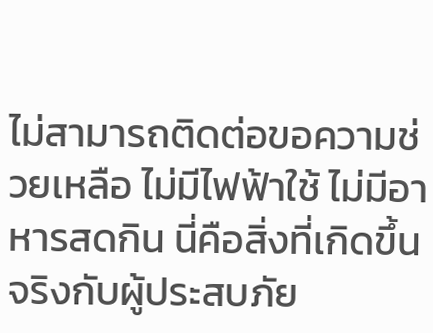ไม่สามารถติดต่อขอความช่วยเหลือ ไม่มีไฟฟ้าใช้ ไม่มีอาหารสดกิน นี่คือสิ่งที่เกิดขึ้นจริงกับผู้ประสบภัย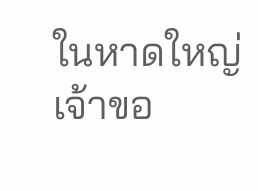ในหาดใหญ่ เจ้าขอ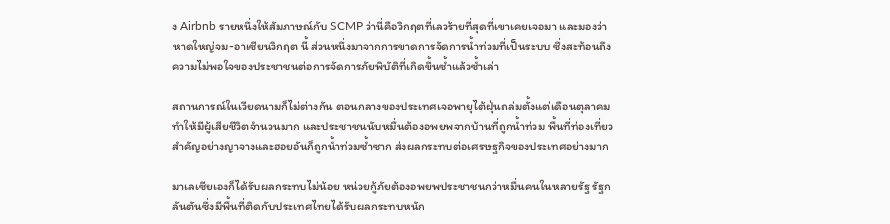ง Airbnb รายหนึ่งให้สัมภาษณ์กับ SCMP ว่านี่คือวิกฤตที่เลวร้ายที่สุดที่เขาเคยเจอมา และมองว่า หาดใหญ่จม-อาเซียนวิกฤต นี้ ส่วนหนึ่งมาจากการขาดการจัดการน้ำท่วมที่เป็นระบบ ซึ่งสะท้อนถึงความไม่พอใจของประชาชนต่อการจัดการภัยพิบัติที่เกิดขึ้นซ้ำแล้วซ้ำเล่า

สถานการณ์ในเวียดนามก็ไม่ต่างกัน ตอนกลางของประเทศเจอพายุไต้ฝุ่นถล่มตั้งแต่เดือนตุลาคม ทำให้มีผู้เสียชีวิตจำนวนมาก และประชาชนนับหมื่นต้องอพยพจากบ้านที่ถูกน้ำท่วม พื้นที่ท่องเที่ยวสำคัญอย่างญาจางและฮอยอันก็ถูกน้ำท่วมซ้ำซาก ส่งผลกระทบต่อเศรษฐกิจของประเทศอย่างมาก

มาเลเซียเองก็ได้รับผลกระทบไม่น้อย หน่วยกู้ภัยต้องอพยพประชาชนกว่าหมื่นคนในหลายรัฐ รัฐกลันตันซึ่งมีพื้นที่ติดกับประเทศไทยได้รับผลกระทบหนัก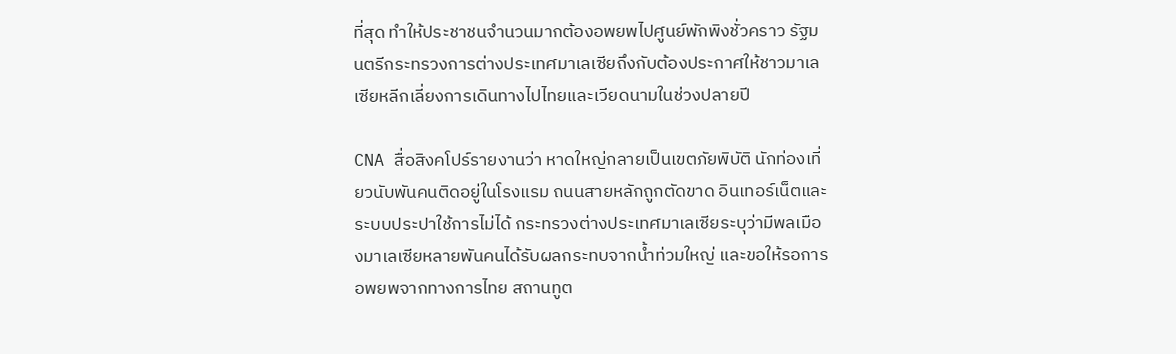ที่สุด ทำให้ประชาชนจำนวนมากต้องอพยพไปศูนย์พักพิงชั่วคราว รัฐมนตรีกระทรวงการต่างประเทศมาเลเซียถึงกับต้องประกาศให้ชาวมาเลเซียหลีกเลี่ยงการเดินทางไปไทยและเวียดนามในช่วงปลายปี

CNA สื่อสิงคโปร์รายงานว่า หาดใหญ่กลายเป็นเขตภัยพิบัติ นักท่องเที่ยวนับพันคนติดอยู่ในโรงแรม ถนนสายหลักถูกตัดขาด อินเทอร์เน็ตและระบบประปาใช้การไม่ได้ กระทรวงต่างประเทศมาเลเซียระบุว่ามีพลเมืองมาเลเซียหลายพันคนได้รับผลกระทบจากน้ำท่วมใหญ่ และขอให้รอการอพยพจากทางการไทย สถานทูต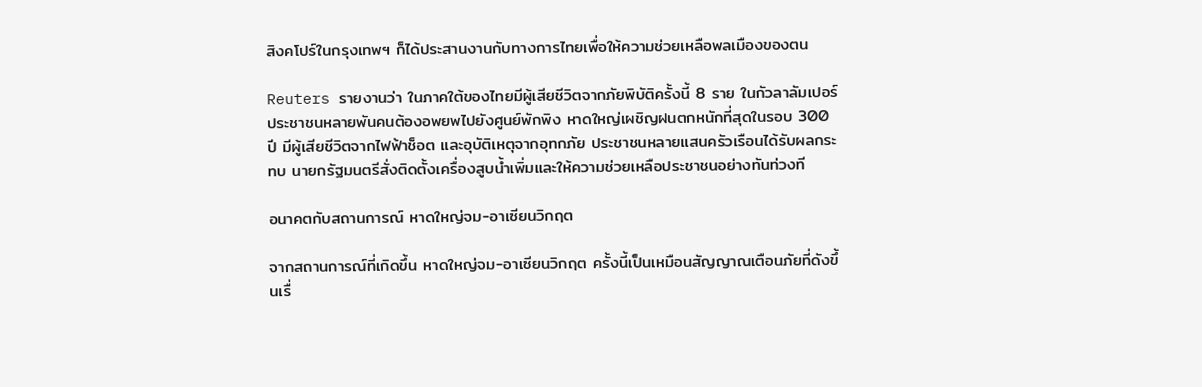สิงคโปร์ในกรุงเทพฯ ก็ได้ประสานงานกับทางการไทยเพื่อให้ความช่วยเหลือพลเมืองของตน

Reuters รายงานว่า ในภาคใต้ของไทยมีผู้เสียชีวิตจากภัยพิบัติครั้งนี้ 8 ราย ในกัวลาลัมเปอร์ ประชาชนหลายพันคนต้องอพยพไปยังศูนย์พักพิง หาดใหญ่เผชิญฝนตกหนักที่สุดในรอบ 300 ปี มีผู้เสียชีวิตจากไฟฟ้าช็อต และอุบัติเหตุจากอุทกภัย ประชาชนหลายแสนครัวเรือนได้รับผลกระทบ นายกรัฐมนตรีสั่งติดตั้งเครื่องสูบน้ำเพิ่มและให้ความช่วยเหลือประชาชนอย่างทันท่วงที

อนาคตกับสถานการณ์ หาดใหญ่จม-อาเซียนวิกฤต

จากสถานการณ์ที่เกิดขึ้น หาดใหญ่จม-อาเซียนวิกฤต ครั้งนี้เป็นเหมือนสัญญาณเตือนภัยที่ดังขึ้นเรื่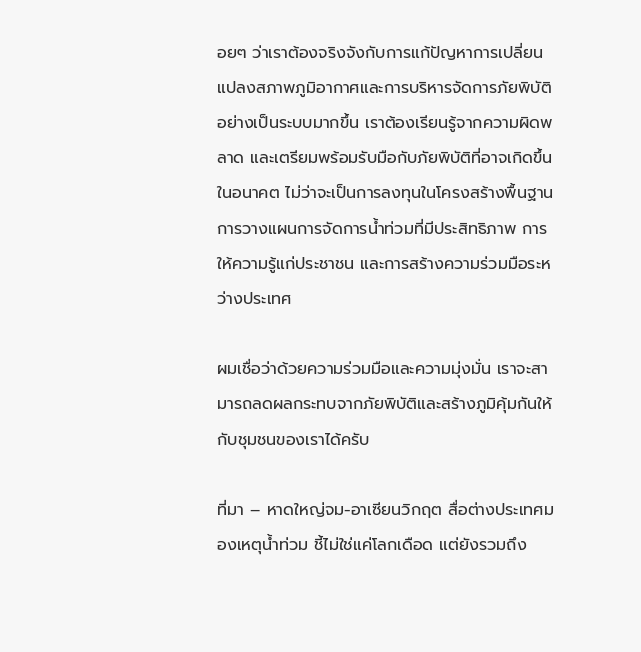อยๆ ว่าเราต้องจริงจังกับการแก้ปัญหาการเปลี่ยนแปลงสภาพภูมิอากาศและการบริหารจัดการภัยพิบัติอย่างเป็นระบบมากขึ้น เราต้องเรียนรู้จากความผิดพลาด และเตรียมพร้อมรับมือกับภัยพิบัติที่อาจเกิดขึ้นในอนาคต ไม่ว่าจะเป็นการลงทุนในโครงสร้างพื้นฐาน การวางแผนการจัดการน้ำท่วมที่มีประสิทธิภาพ การให้ความรู้แก่ประชาชน และการสร้างความร่วมมือระหว่างประเทศ

ผมเชื่อว่าด้วยความร่วมมือและความมุ่งมั่น เราจะสามารถลดผลกระทบจากภัยพิบัติและสร้างภูมิคุ้มกันให้กับชุมชนของเราได้ครับ

ที่มา – หาดใหญ่จม-อาเซียนวิกฤต สื่อต่างประเทศมองเหตุน้ำท่วม ชี้ไม่ใช่แค่โลกเดือด แต่ยังรวมถึง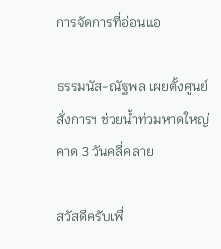การจัดการที่อ่อนแอ

ธรรมนัส-ณัฐพล เผยตั้งศูนย์สั่งการฯ ช่วยน้ำท่วมหาดใหญ่ คาด 3 วันคลี่คลาย

สวัสดีครับเพื่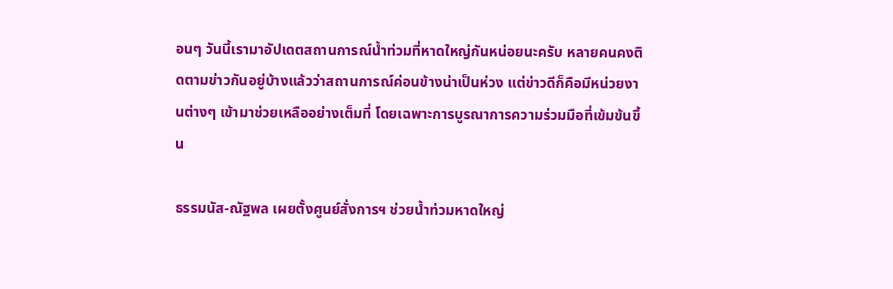อนๆ วันนี้เรามาอัปเดตสถานการณ์น้ำท่วมที่หาดใหญ่กันหน่อยนะครับ หลายคนคงติดตามข่าวกันอยู่บ้างแล้วว่าสถานการณ์ค่อนข้างน่าเป็นห่วง แต่ข่าวดีก็คือมีหน่วยงานต่างๆ เข้ามาช่วยเหลืออย่างเต็มที่ โดยเฉพาะการบูรณาการความร่วมมือที่เข้มข้นขึ้น

ธรรมนัส-ณัฐพล เผยตั้งศูนย์สั่งการฯ ช่วยน้ำท่วมหาดใหญ่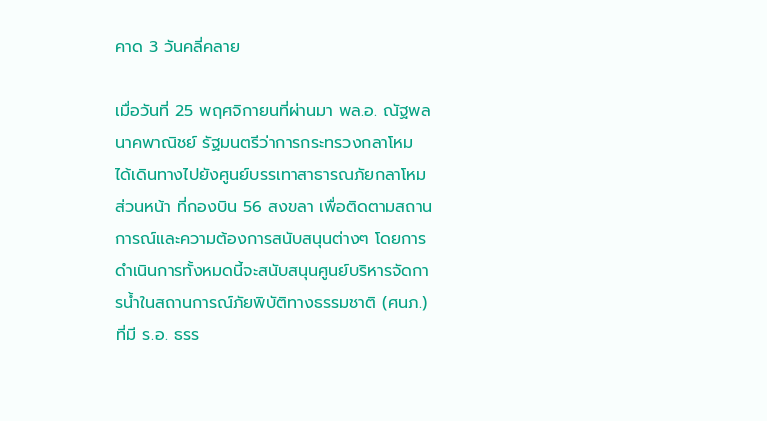คาด 3 วันคลี่คลาย

เมื่อวันที่ 25 พฤศจิกายนที่ผ่านมา พล.อ. ณัฐพล นาคพาณิชย์ รัฐมนตรีว่าการกระทรวงกลาโหม ได้เดินทางไปยังศูนย์บรรเทาสาธารณภัยกลาโหมส่วนหน้า ที่กองบิน 56 สงขลา เพื่อติดตามสถานการณ์และความต้องการสนับสนุนต่างๆ โดยการดำเนินการทั้งหมดนี้จะสนับสนุนศูนย์บริหารจัดการน้ำในสถานการณ์ภัยพิบัติทางธรรมชาติ (ศนภ.) ที่มี ร.อ. ธรร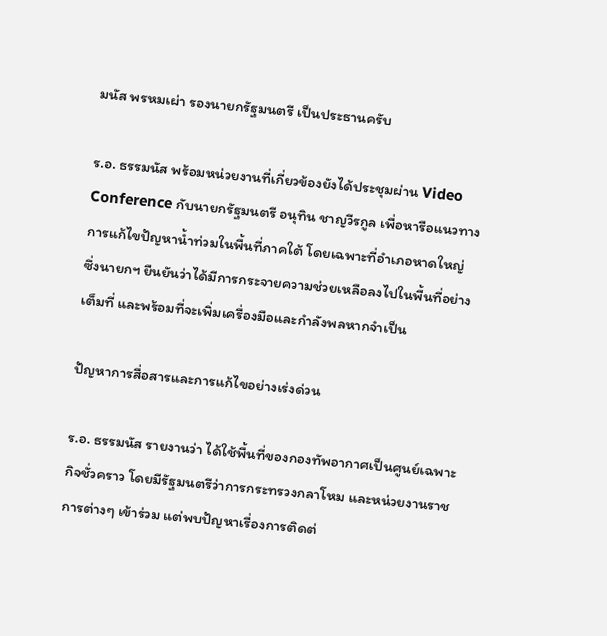มนัส พรหมเผ่า รองนายกรัฐมนตรี เป็นประธานครับ

ร.อ. ธรรมนัส พร้อมหน่วยงานที่เกี่ยวข้องยังได้ประชุมผ่าน Video Conference กับนายกรัฐมนตรี อนุทิน ชาญวีรกูล เพื่อหารือแนวทางการแก้ไขปัญหาน้ำท่วมในพื้นที่ภาคใต้ โดยเฉพาะที่อำเภอหาดใหญ่ ซึ่งนายกฯ ยืนยันว่าได้มีการกระจายความช่วยเหลือลงไปในพื้นที่อย่างเต็มที่ และพร้อมที่จะเพิ่มเครื่องมือและกำลังพลหากจำเป็น

ปัญหาการสื่อสารและการแก้ไขอย่างเร่งด่วน

ร.อ. ธรรมนัส รายงานว่า ได้ใช้พื้นที่ของกองทัพอากาศเป็นศูนย์เฉพาะกิจชั่วคราว โดยมีรัฐมนตรีว่าการกระทรวงกลาโหม และหน่วยงานราชการต่างๆ เข้าร่วม แต่พบปัญหาเรื่องการติดต่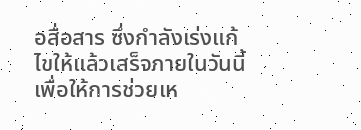อสื่อสาร ซึ่งกำลังเร่งแก้ไขให้แล้วเสร็จภายในวันนี้ เพื่อให้การช่วยเห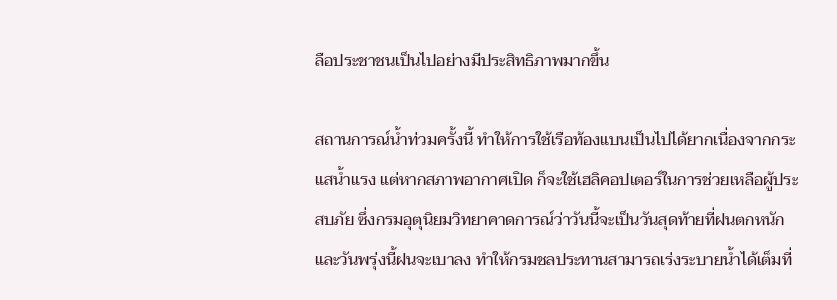ลือประชาชนเป็นไปอย่างมีประสิทธิภาพมากขึ้น

สถานการณ์น้ำท่วมครั้งนี้ ทำให้การใช้เรือท้องแบนเป็นไปได้ยากเนื่องจากกระแสน้ำแรง แต่หากสภาพอากาศเปิด ก็จะใช้เฮลิคอปเตอร์ในการช่วยเหลือผู้ประสบภัย ซึ่งกรมอุตุนิยมวิทยาคาดการณ์ว่าวันนี้จะเป็นวันสุดท้ายที่ฝนตกหนัก และวันพรุ่งนี้ฝนจะเบาลง ทำให้กรมชลประทานสามารถเร่งระบายน้ำได้เต็มที่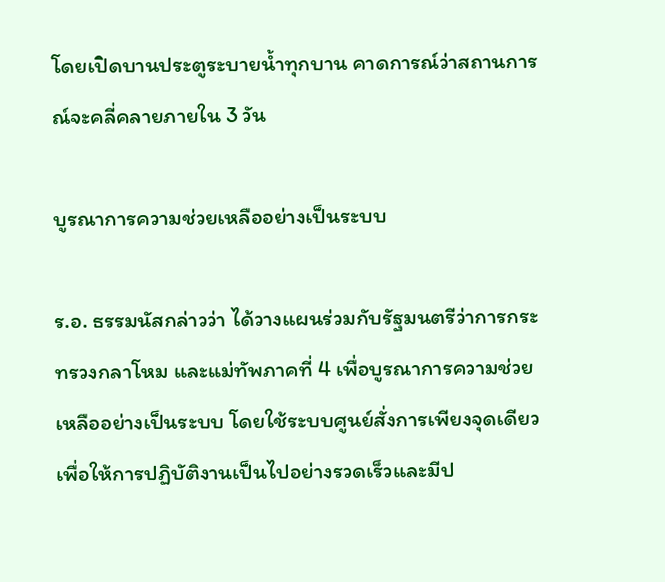โดยเปิดบานประตูระบายน้ำทุกบาน คาดการณ์ว่าสถานการณ์จะคลี่คลายภายใน 3 วัน

บูรณาการความช่วยเหลืออย่างเป็นระบบ

ร.อ. ธรรมนัสกล่าวว่า ได้วางแผนร่วมกับรัฐมนตรีว่าการกระทรวงกลาโหม และแม่ทัพภาคที่ 4 เพื่อบูรณาการความช่วยเหลืออย่างเป็นระบบ โดยใช้ระบบศูนย์สั่งการเพียงจุดเดียว เพื่อให้การปฏิบัติงานเป็นไปอย่างรวดเร็วและมีป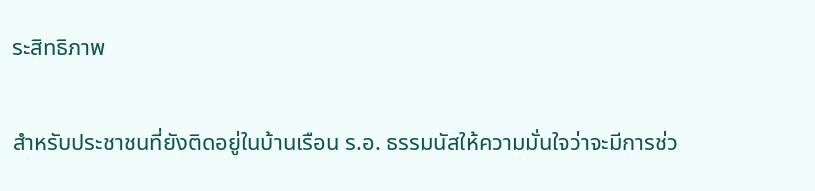ระสิทธิภาพ

สำหรับประชาชนที่ยังติดอยู่ในบ้านเรือน ร.อ. ธรรมนัสให้ความมั่นใจว่าจะมีการช่ว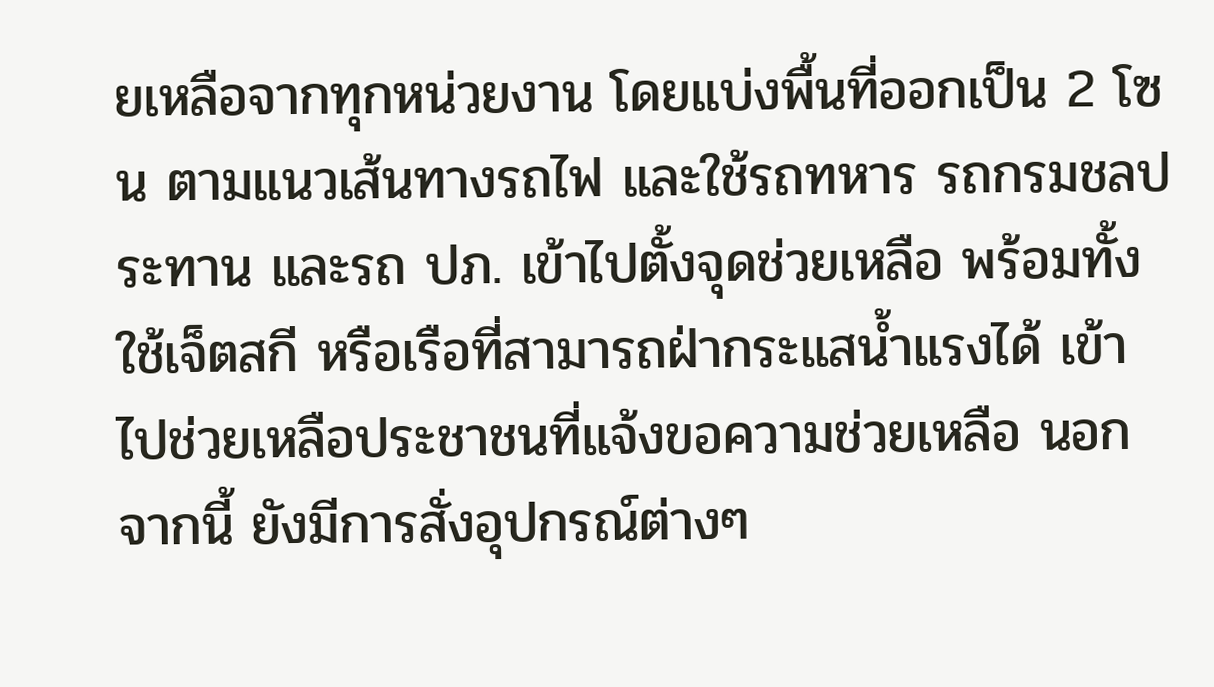ยเหลือจากทุกหน่วยงาน โดยแบ่งพื้นที่ออกเป็น 2 โซน ตามแนวเส้นทางรถไฟ และใช้รถทหาร รถกรมชลประทาน และรถ ปภ. เข้าไปตั้งจุดช่วยเหลือ พร้อมทั้งใช้เจ็ตสกี หรือเรือที่สามารถฝ่ากระแสน้ำแรงได้ เข้าไปช่วยเหลือประชาชนที่แจ้งขอความช่วยเหลือ นอกจากนี้ ยังมีการสั่งอุปกรณ์ต่างๆ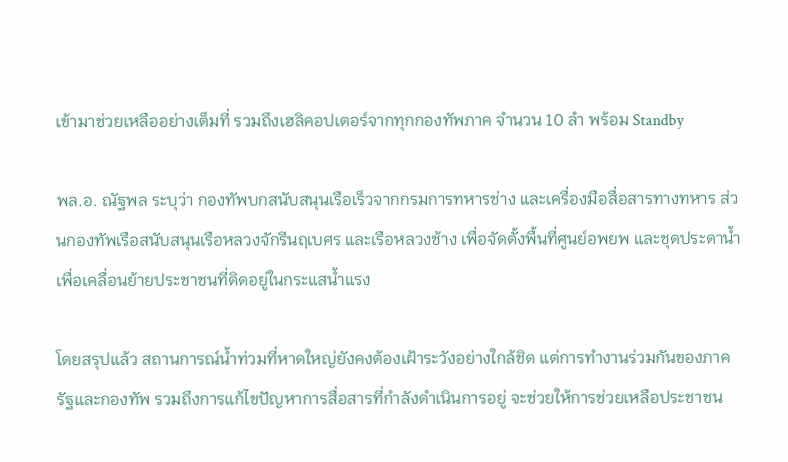เข้ามาช่วยเหลืออย่างเต็มที่ รวมถึงเฮลิคอปเตอร์จากทุกกองทัพภาค จำนวน 10 ลำ พร้อม Standby

พล.อ. ณัฐพล ระบุว่า กองทัพบกสนับสนุนเรือเร็วจากกรมการทหารช่าง และเครื่องมือสื่อสารทางทหาร ส่วนกองทัพเรือสนับสนุนเรือหลวงจักรีนฤเบศร และเรือหลวงช้าง เพื่อจัดตั้งพื้นที่ศูนย์อพยพ และชุดประดาน้ำเพื่อเคลื่อนย้ายประชาชนที่ติดอยู่ในกระแสน้ำแรง

โดยสรุปแล้ว สถานการณ์น้ำท่วมที่หาดใหญ่ยังคงต้องเฝ้าระวังอย่างใกล้ชิด แต่การทำงานร่วมกันของภาครัฐและกองทัพ รวมถึงการแก้ไขปัญหาการสื่อสารที่กำลังดำเนินการอยู่ จะช่วยให้การช่วยเหลือประชาชน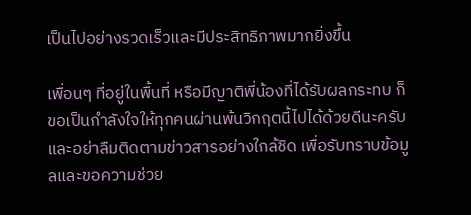เป็นไปอย่างรวดเร็วและมีประสิทธิภาพมากยิ่งขึ้น

เพื่อนๆ ที่อยู่ในพื้นที่ หรือมีญาติพี่น้องที่ได้รับผลกระทบ ก็ขอเป็นกำลังใจให้ทุกคนผ่านพ้นวิกฤตนี้ไปได้ด้วยดีนะครับ และอย่าลืมติดตามข่าวสารอย่างใกล้ชิด เพื่อรับทราบข้อมูลและขอความช่วย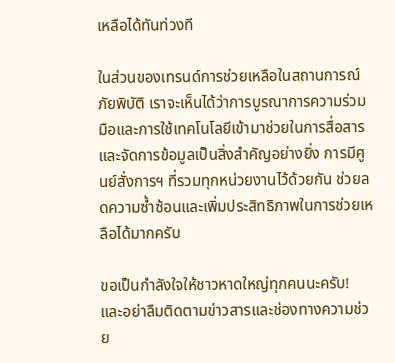เหลือได้ทันท่วงที

ในส่วนของเทรนด์การช่วยเหลือในสถานการณ์ภัยพิบัติ เราจะเห็นได้ว่าการบูรณาการความร่วมมือและการใช้เทคโนโลยีเข้ามาช่วยในการสื่อสารและจัดการข้อมูลเป็นสิ่งสำคัญอย่างยิ่ง การมีศูนย์สั่งการฯ ที่รวมทุกหน่วยงานไว้ด้วยกัน ช่วยลดความซ้ำซ้อนและเพิ่มประสิทธิภาพในการช่วยเหลือได้มากครับ

ขอเป็นกำลังใจให้ชาวหาดใหญ่ทุกคนนะครับ! และอย่าลืมติดตามข่าวสารและช่องทางความช่วย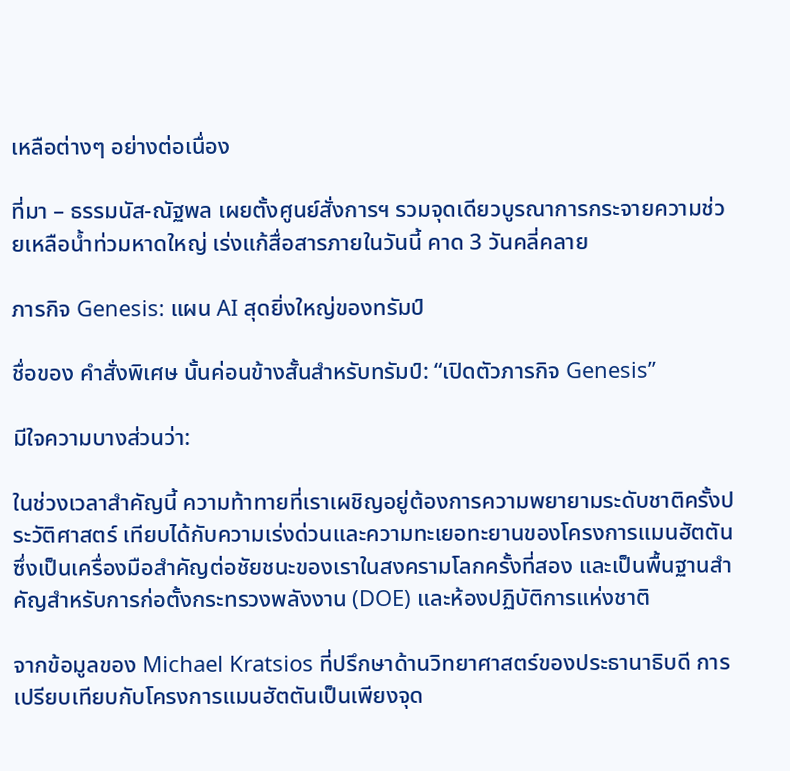เหลือต่างๆ อย่างต่อเนื่อง

ที่มา – ธรรมนัส-ณัฐพล เผยตั้งศูนย์สั่งการฯ รวมจุดเดียวบูรณาการกระจายความช่วยเหลือน้ำท่วมหาดใหญ่ เร่งแก้สื่อสารภายในวันนี้ คาด 3 วันคลี่คลาย

ภารกิจ Genesis: แผน AI สุดยิ่งใหญ่ของทรัมป์

ชื่อของ คำสั่งพิเศษ นั้นค่อนข้างสั้นสำหรับทรัมป์: “เปิดตัวภารกิจ Genesis”

มีใจความบางส่วนว่า:

ในช่วงเวลาสำคัญนี้ ความท้าทายที่เราเผชิญอยู่ต้องการความพยายามระดับชาติครั้งประวัติศาสตร์ เทียบได้กับความเร่งด่วนและความทะเยอทะยานของโครงการแมนฮัตตัน ซึ่งเป็นเครื่องมือสำคัญต่อชัยชนะของเราในสงครามโลกครั้งที่สอง และเป็นพื้นฐานสำคัญสำหรับการก่อตั้งกระทรวงพลังงาน (DOE) และห้องปฏิบัติการแห่งชาติ

จากข้อมูลของ Michael Kratsios ที่ปรึกษาด้านวิทยาศาสตร์ของประธานาธิบดี การเปรียบเทียบกับโครงการแมนฮัตตันเป็นเพียงจุด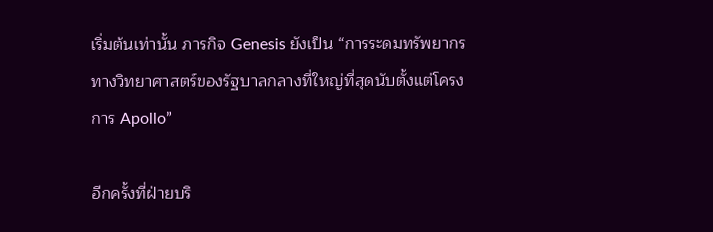เริ่มต้นเท่านั้น ภารกิจ Genesis ยังเป็น “การระดมทรัพยากรทางวิทยาศาสตร์ของรัฐบาลกลางที่ใหญ่ที่สุดนับตั้งแต่โครงการ Apollo”

อีกครั้งที่ฝ่ายบริ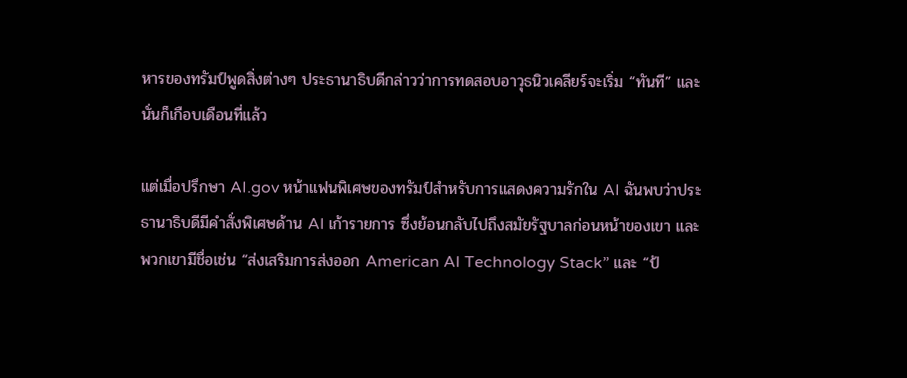หารของทรัมป์พูดสิ่งต่างๆ ประธานาธิบดีกล่าวว่าการทดสอบอาวุธนิวเคลียร์จะเริ่ม “ทันที” และนั่นก็เกือบเดือนที่แล้ว

แต่เมื่อปรึกษา AI.gov หน้าแฟนพิเศษของทรัมป์สำหรับการแสดงความรักใน AI ฉันพบว่าประธานาธิบดีมีคำสั่งพิเศษด้าน AI เก้ารายการ ซึ่งย้อนกลับไปถึงสมัยรัฐบาลก่อนหน้าของเขา และพวกเขามีชื่อเช่น “ส่งเสริมการส่งออก American AI Technology Stack” และ “ป้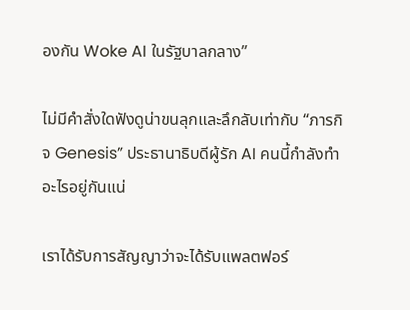องกัน Woke AI ในรัฐบาลกลาง”

ไม่มีคำสั่งใดฟังดูน่าขนลุกและลึกลับเท่ากับ “ภารกิจ Genesis” ประธานาธิบดีผู้รัก AI คนนี้กำลังทำอะไรอยู่กันแน่

เราได้รับการสัญญาว่าจะได้รับแพลตฟอร์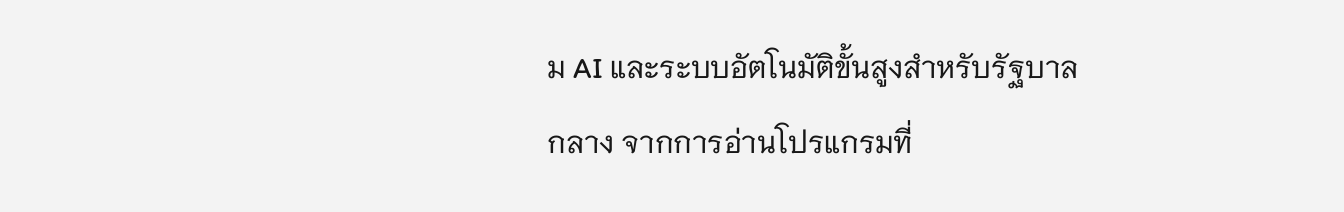ม AI และระบบอัตโนมัติขั้นสูงสำหรับรัฐบาลกลาง จากการอ่านโปรแกรมที่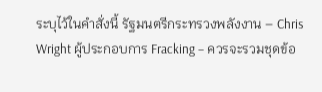ระบุไว้ในคำสั่งนี้ รัฐมนตรีกระทรวงพลังงาน – Chris Wright ผู้ประกอบการ Fracking – ควรจะรวมชุดข้อ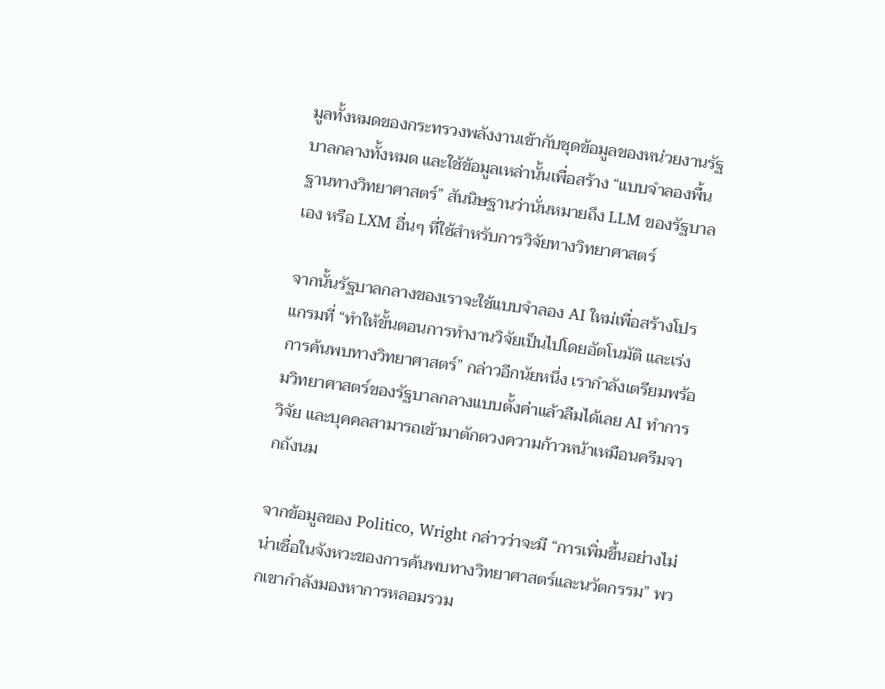มูลทั้งหมดของกระทรวงพลังงานเข้ากับชุดข้อมูลของหน่วยงานรัฐบาลกลางทั้งหมด และใช้ข้อมูลเหล่านั้นเพื่อสร้าง “แบบจำลองพื้นฐานทางวิทยาศาสตร์” สันนิษฐานว่านั่นหมายถึง LLM ของรัฐบาลเอง หรือ LXM อื่นๆ ที่ใช้สำหรับการวิจัยทางวิทยาศาสตร์

จากนั้นรัฐบาลกลางของเราจะใช้แบบจำลอง AI ใหม่เพื่อสร้างโปรแกรมที่ “ทำให้ขั้นตอนการทำงานวิจัยเป็นไปโดยอัตโนมัติ และเร่งการค้นพบทางวิทยาศาสตร์” กล่าวอีกนัยหนึ่ง เรากำลังเตรียมพร้อมวิทยาศาสตร์ของรัฐบาลกลางแบบตั้งค่าแล้วลืมได้เลย AI ทำการวิจัย และบุคคลสามารถเข้ามาตักตวงความก้าวหน้าเหมือนครีมจากถังนม

จากข้อมูลของ Politico, Wright กล่าวว่าจะมี “การเพิ่มขึ้นอย่างไม่น่าเชื่อในจังหวะของการค้นพบทางวิทยาศาสตร์และนวัตกรรม” พวกเขากำลังมองหาการหลอมรวม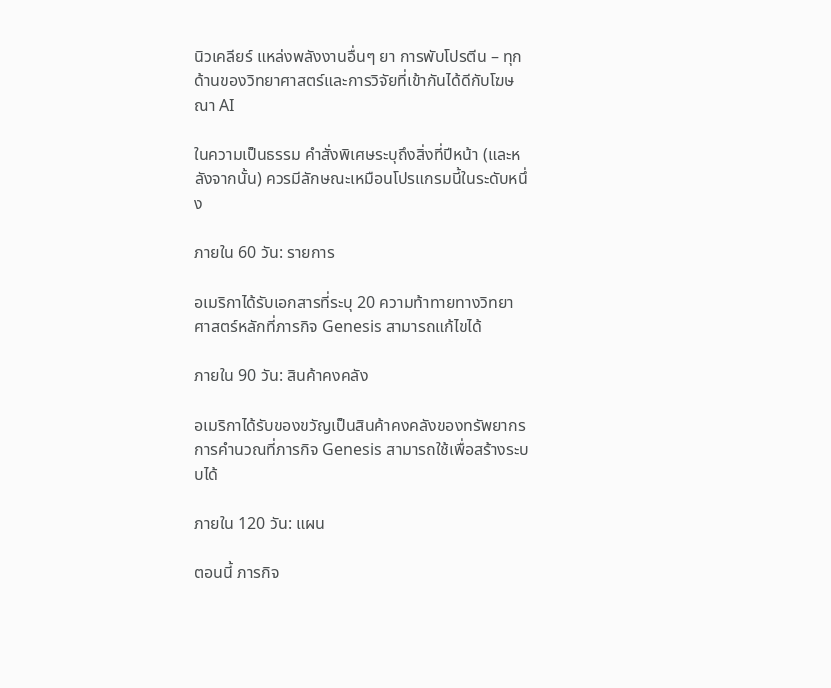นิวเคลียร์ แหล่งพลังงานอื่นๆ ยา การพับโปรตีน – ทุกด้านของวิทยาศาสตร์และการวิจัยที่เข้ากันได้ดีกับโฆษณา AI

ในความเป็นธรรม คำสั่งพิเศษระบุถึงสิ่งที่ปีหน้า (และหลังจากนั้น) ควรมีลักษณะเหมือนโปรแกรมนี้ในระดับหนึ่ง

ภายใน 60 วัน: รายการ

อเมริกาได้รับเอกสารที่ระบุ 20 ความท้าทายทางวิทยาศาสตร์หลักที่ภารกิจ Genesis สามารถแก้ไขได้

ภายใน 90 วัน: สินค้าคงคลัง

อเมริกาได้รับของขวัญเป็นสินค้าคงคลังของทรัพยากรการคำนวณที่ภารกิจ Genesis สามารถใช้เพื่อสร้างระบบได้

ภายใน 120 วัน: แผน

ตอนนี้ ภารกิจ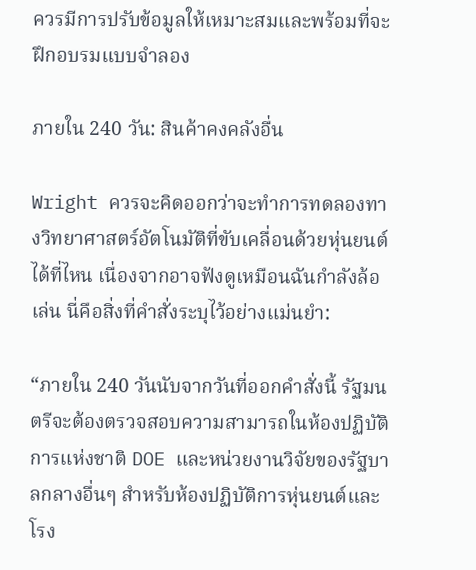ควรมีการปรับข้อมูลให้เหมาะสมและพร้อมที่จะฝึกอบรมแบบจำลอง

ภายใน 240 วัน: สินค้าคงคลังอื่น

Wright ควรจะคิดออกว่าจะทำการทดลองทางวิทยาศาสตร์อัตโนมัติที่ขับเคลื่อนด้วยหุ่นยนต์ได้ที่ไหน เนื่องจากอาจฟังดูเหมือนฉันกำลังล้อเล่น นี่คือสิ่งที่คำสั่งระบุไว้อย่างแม่นยำ:

“ภายใน 240 วันนับจากวันที่ออกคำสั่งนี้ รัฐมนตรีจะต้องตรวจสอบความสามารถในห้องปฏิบัติการแห่งชาติ DOE และหน่วยงานวิจัยของรัฐบาลกลางอื่นๆ สำหรับห้องปฏิบัติการหุ่นยนต์และโรง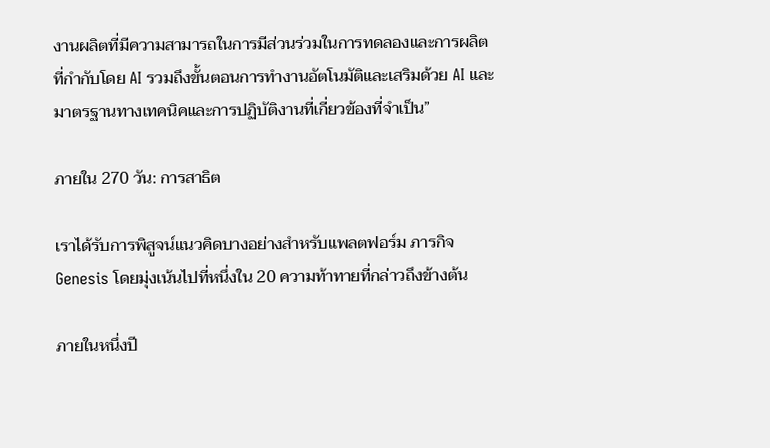งานผลิตที่มีความสามารถในการมีส่วนร่วมในการทดลองและการผลิตที่กำกับโดย AI รวมถึงขั้นตอนการทำงานอัตโนมัติและเสริมด้วย AI และมาตรฐานทางเทคนิคและการปฏิบัติงานที่เกี่ยวข้องที่จำเป็น”

ภายใน 270 วัน: การสาธิต

เราได้รับการพิสูจน์แนวคิดบางอย่างสำหรับแพลตฟอร์ม ภารกิจ Genesis โดยมุ่งเน้นไปที่หนึ่งใน 20 ความท้าทายที่กล่าวถึงข้างต้น

ภายในหนึ่งปี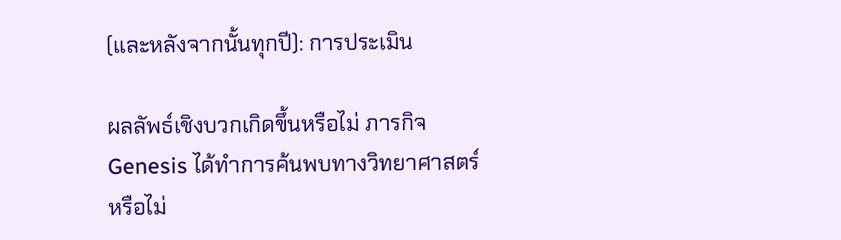(และหลังจากนั้นทุกปี): การประเมิน

ผลลัพธ์เชิงบวกเกิดขึ้นหรือไม่ ภารกิจ Genesis ได้ทำการค้นพบทางวิทยาศาสตร์หรือไม่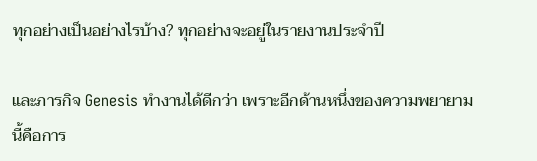ทุกอย่างเป็นอย่างไรบ้าง? ทุกอย่างจะอยู่ในรายงานประจำปี

และภารกิจ Genesis ทำงานได้ดีกว่า เพราะอีกด้านหนึ่งของความพยายามนี้คือการ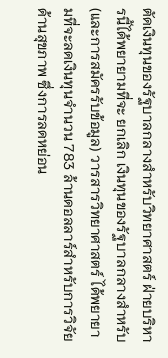ตัดเงินทุนของรัฐบาลกลางสำหรับวิทยาศาสตร์ ฝ่ายบริหารนี้ได้พยายามที่จะ ยกเลิก เงินทุนของรัฐบาลกลางสำหรับ (และการสมัครรับข้อมูล) วารสารวิทยาศาสตร์ ได้พยายามที่จะลดเงินทุนจำนวน 783 ล้านดอลลาร์สำหรับการวิจัยด้านสุขภาพ ซึ่งการลดหย่อน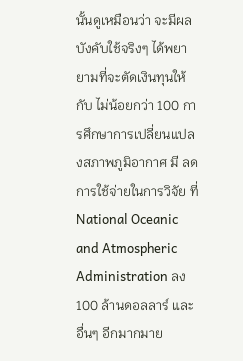นั้นดูเหมือนว่า จะมีผลบังคับใช้จริงๆ ได้พยายามที่จะตัดเงินทุนให้กับ ไม่น้อยกว่า 100 การศึกษาการเปลี่ยนแปลงสภาพภูมิอากาศ มี ลดการใช้จ่ายในการวิจัย ที่ National Oceanic and Atmospheric Administration ลง 100 ล้านดอลลาร์ และอื่นๆ อีกมากมาย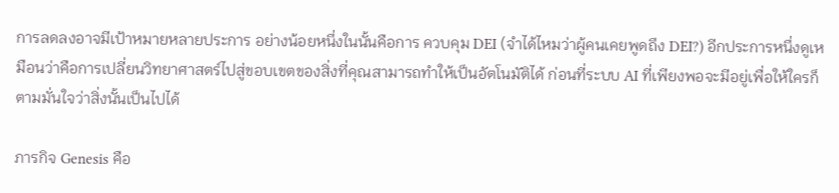การลดลงอาจมีเป้าหมายหลายประการ อย่างน้อยหนึ่งในนั้นคือการ ควบคุม DEI (จำได้ไหมว่าผู้คนเคยพูดถึง DEI?) อีกประการหนึ่งดูเหมือนว่าคือการเปลี่ยนวิทยาศาสตร์ไปสู่ขอบเขตของสิ่งที่คุณสามารถทำให้เป็นอัตโนมัติได้ ก่อนที่ระบบ AI ที่เพียงพอจะมีอยู่เพื่อให้ใครก็ตามมั่นใจว่าสิ่งนั้นเป็นไปได้

ภารกิจ Genesis คือ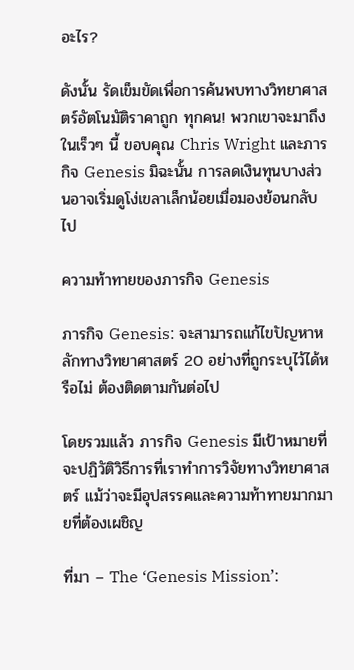อะไร?

ดังนั้น รัดเข็มขัดเพื่อการค้นพบทางวิทยาศาสตร์อัตโนมัติราคาถูก ทุกคน! พวกเขาจะมาถึงในเร็วๆ นี้ ขอบคุณ Chris Wright และภารกิจ Genesis มิฉะนั้น การลดเงินทุนบางส่วนอาจเริ่มดูโง่เขลาเล็กน้อยเมื่อมองย้อนกลับไป

ความท้าทายของภารกิจ Genesis

ภารกิจ Genesis: จะสามารถแก้ไขปัญหาหลักทางวิทยาศาสตร์ 20 อย่างที่ถูกระบุไว้ได้หรือไม่ ต้องติดตามกันต่อไป

โดยรวมแล้ว ภารกิจ Genesis มีเป้าหมายที่จะปฏิวัติวิธีการที่เราทำการวิจัยทางวิทยาศาสตร์ แม้ว่าจะมีอุปสรรคและความท้าทายมากมายที่ต้องเผชิญ

ที่มา – The ‘Genesis Mission’: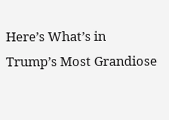Here’s What’s in Trump’s Most Grandiose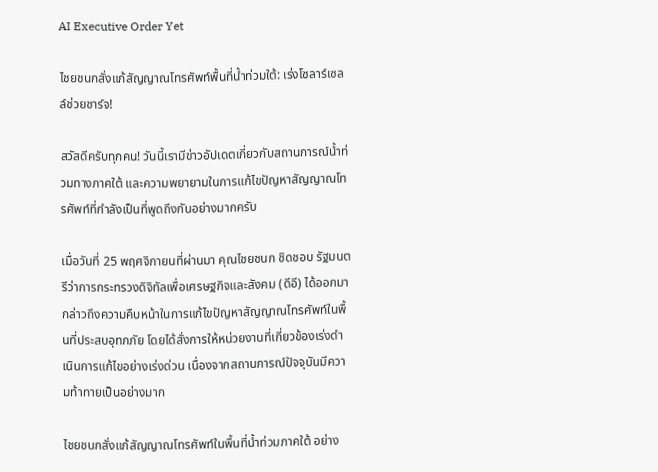AI Executive Order Yet

ไชยชนกสั่งแก้สัญญาณโทรศัพท์พื้นที่น้ำท่วมใต้: เร่งโซลาร์เซลล์ช่วยชาร์จ!

สวัสดีครับทุกคน! วันนี้เรามีข่าวอัปเดตเกี่ยวกับสถานการณ์น้ำท่วมทางภาคใต้ และความพยายามในการแก้ไขปัญหาสัญญาณโทรศัพท์ที่กำลังเป็นที่พูดถึงกันอย่างมากครับ

เมื่อวันที่ 25 พฤศจิกายนที่ผ่านมา คุณไชยชนก ชิดชอบ รัฐมนตรีว่าการกระทรวงดิจิทัลเพื่อเศรษฐกิจและสังคม (ดีอี) ได้ออกมากล่าวถึงความคืบหน้าในการแก้ไขปัญหาสัญญาณโทรศัพท์ในพื้นที่ประสบอุทกภัย โดยได้สั่งการให้หน่วยงานที่เกี่ยวข้องเร่งดำเนินการแก้ไขอย่างเร่งด่วน เนื่องจากสถานการณ์ปัจจุบันมีความท้าทายเป็นอย่างมาก

ไชยชนกสั่งแก้สัญญาณโทรศัพท์ในพื้นที่น้ำท่วมภาคใต้ อย่าง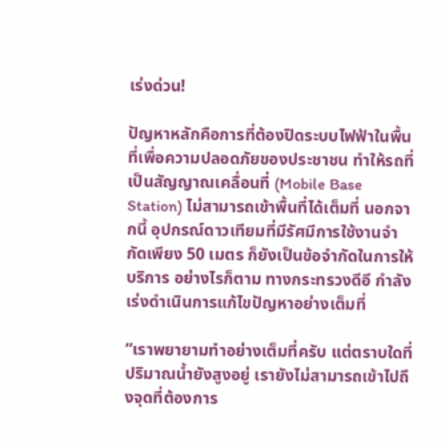เร่งด่วน!

ปัญหาหลักคือการที่ต้องปิดระบบไฟฟ้าในพื้นที่เพื่อความปลอดภัยของประชาชน ทำให้รถที่เป็นสัญญาณเคลื่อนที่ (Mobile Base Station) ไม่สามารถเข้าพื้นที่ได้เต็มที่ นอกจากนี้ อุปกรณ์ดาวเทียมที่มีรัศมีการใช้งานจำกัดเพียง 50 เมตร ก็ยังเป็นข้อจำกัดในการให้บริการ อย่างไรก็ตาม ทางกระทรวงดีอี กำลังเร่งดำเนินการแก้ไขปัญหาอย่างเต็มที่

“เราพยายามทำอย่างเต็มที่ครับ แต่ตราบใดที่ปริมาณน้ำยังสูงอยู่ เรายังไม่สามารถเข้าไปถึงจุดที่ต้องการ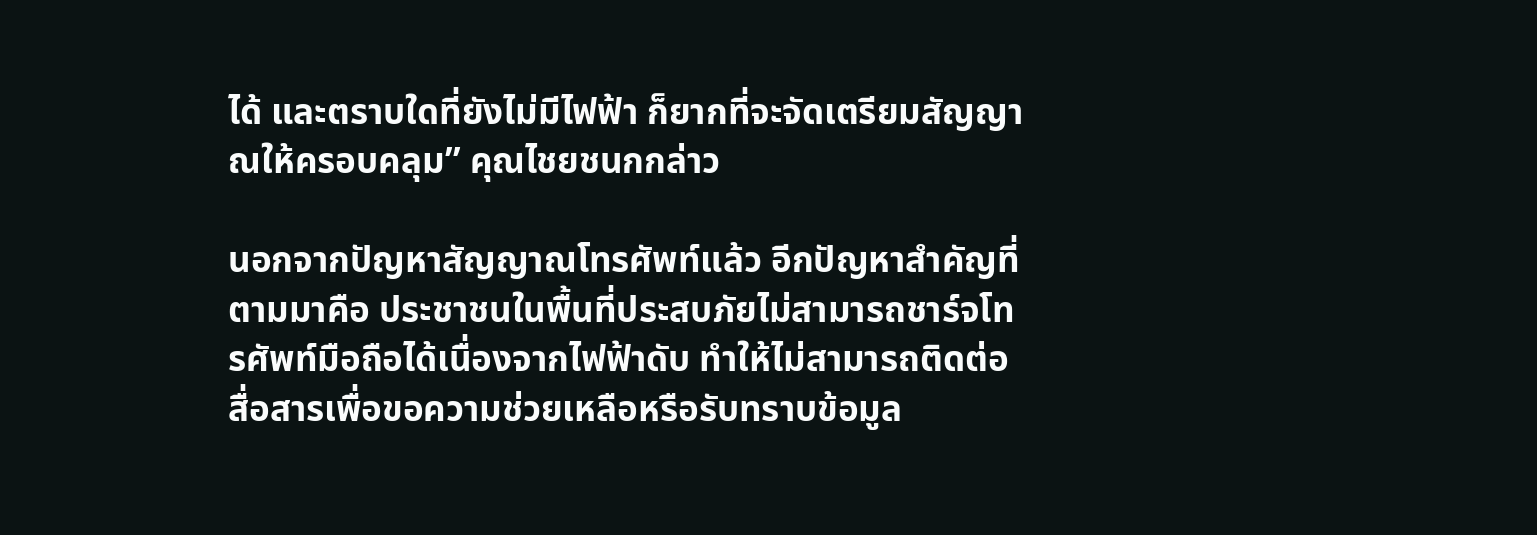ได้ และตราบใดที่ยังไม่มีไฟฟ้า ก็ยากที่จะจัดเตรียมสัญญาณให้ครอบคลุม” คุณไชยชนกกล่าว

นอกจากปัญหาสัญญาณโทรศัพท์แล้ว อีกปัญหาสำคัญที่ตามมาคือ ประชาชนในพื้นที่ประสบภัยไม่สามารถชาร์จโทรศัพท์มือถือได้เนื่องจากไฟฟ้าดับ ทำให้ไม่สามารถติดต่อสื่อสารเพื่อขอความช่วยเหลือหรือรับทราบข้อมูล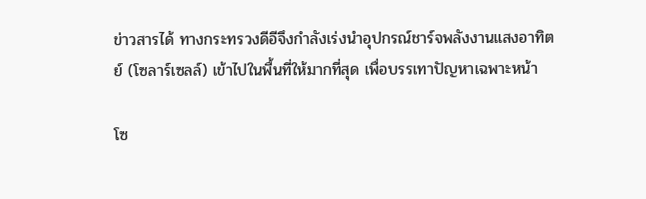ข่าวสารได้ ทางกระทรวงดีอีจึงกำลังเร่งนำอุปกรณ์ชาร์จพลังงานแสงอาทิตย์ (โซลาร์เซลล์) เข้าไปในพื้นที่ให้มากที่สุด เพื่อบรรเทาปัญหาเฉพาะหน้า

โซ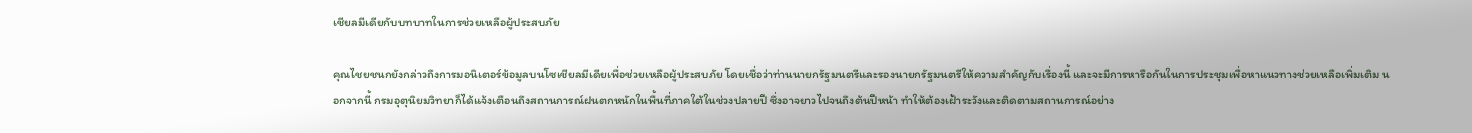เชียลมีเดียกับบทบาทในการช่วยเหลือผู้ประสบภัย

คุณไชยชนกยังกล่าวถึงการมอนิเตอร์ข้อมูลบนโซเชียลมีเดียเพื่อช่วยเหลือผู้ประสบภัย โดยเชื่อว่าท่านนายกรัฐมนตรีและรองนายกรัฐมนตรีให้ความสำคัญกับเรื่องนี้ และจะมีการหารือกันในการประชุมเพื่อหาแนวทางช่วยเหลือเพิ่มเติม นอกจากนี้ กรมอุตุนิยมวิทยาก็ได้แจ้งเตือนถึงสถานการณ์ฝนตกหนักในพื้นที่ภาคใต้ในช่วงปลายปี ซึ่งอาจยาวไปจนถึงต้นปีหน้า ทำให้ต้องเฝ้าระวังและติดตามสถานการณ์อย่าง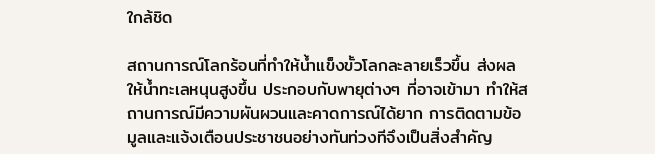ใกล้ชิด

สถานการณ์โลกร้อนที่ทำให้น้ำแข็งขั้วโลกละลายเร็วขึ้น ส่งผลให้น้ำทะเลหนุนสูงขึ้น ประกอบกับพายุต่างๆ ที่อาจเข้ามา ทำให้สถานการณ์มีความผันผวนและคาดการณ์ได้ยาก การติดตามข้อมูลและแจ้งเตือนประชาชนอย่างทันท่วงทีจึงเป็นสิ่งสำคัญ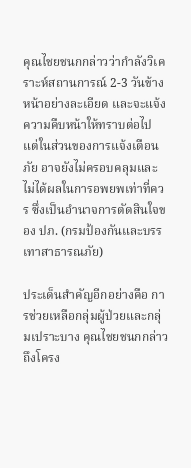คุณไชยชนกกล่าวว่ากำลังวิเคราะห์สถานการณ์ 2-3 วันข้างหน้าอย่างละเอียด และจะแจ้งความคืบหน้าให้ทราบต่อไป แต่ในส่วนของการแจ้งเตือนภัย อาจยังไม่ครอบคลุมและไม่ได้ผลในการอพยพเท่าที่ควร ซึ่งเป็นอำนาจการตัดสินใจของ ปภ. (กรมป้องกันและบรรเทาสาธารณภัย)

ประเด็นสำคัญอีกอย่างคือ การช่วยเหลือกลุ่มผู้ป่วยและกลุ่มเปราะบาง คุณไชยชนกกล่าวถึงโครง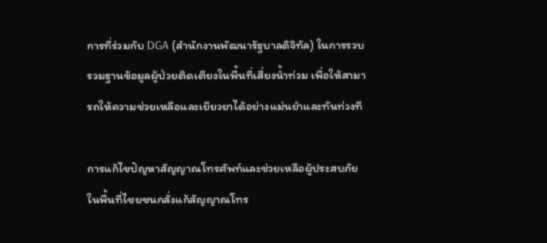การที่ร่วมกับ DGA (สำนักงานพัฒนารัฐบาลดิจิทัล) ในการรวบรวมฐานข้อมูลผู้ป่วยติดเตียงในพื้นที่เสี่ยงน้ำท่วม เพื่อให้สามารถให้ความช่วยเหลือและเยียวยาได้อย่างแม่นยำและทันท่วงที

การแก้ไขปัญหาสัญญาณโทรศัพท์และช่วยเหลือผู้ประสบภัยในพื้นที่ไชยชนกสั่งแก้สัญญาณโทร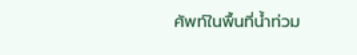ศัพท์ในพื้นที่น้ำท่วม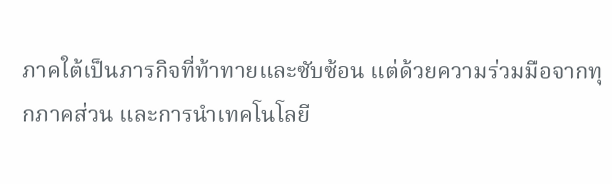ภาคใต้เป็นภารกิจที่ท้าทายและซับซ้อน แต่ด้วยความร่วมมือจากทุกภาคส่วน และการนำเทคโนโลยี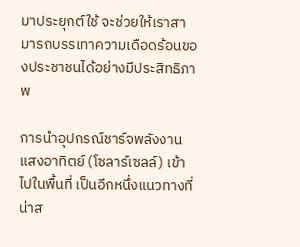มาประยุกต์ใช้ จะช่วยให้เราสามารถบรรเทาความเดือดร้อนของประชาชนได้อย่างมีประสิทธิภาพ

การนำอุปกรณ์ชาร์จพลังงานแสงอาทิตย์ (โซลาร์เซลล์) เข้าไปในพื้นที่ เป็นอีกหนึ่งแนวทางที่น่าส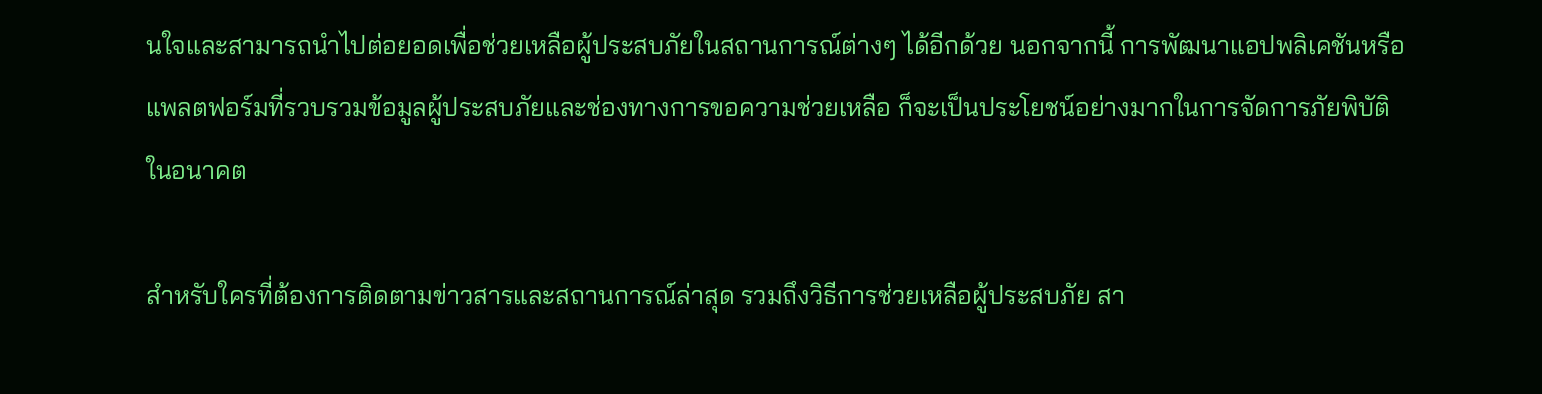นใจและสามารถนำไปต่อยอดเพื่อช่วยเหลือผู้ประสบภัยในสถานการณ์ต่างๆ ได้อีกด้วย นอกจากนี้ การพัฒนาแอปพลิเคชันหรือแพลตฟอร์มที่รวบรวมข้อมูลผู้ประสบภัยและช่องทางการขอความช่วยเหลือ ก็จะเป็นประโยชน์อย่างมากในการจัดการภัยพิบัติในอนาคต

สำหรับใครที่ต้องการติดตามข่าวสารและสถานการณ์ล่าสุด รวมถึงวิธีการช่วยเหลือผู้ประสบภัย สา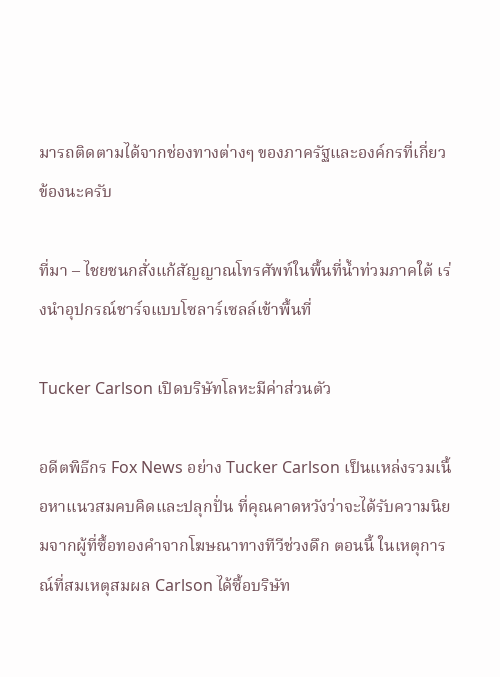มารถติดตามได้จากช่องทางต่างๆ ของภาครัฐและองค์กรที่เกี่ยวข้องนะครับ

ที่มา – ไชยชนกสั่งแก้สัญญาณโทรศัพท์ในพื้นที่น้ำท่วมภาคใต้ เร่งนำอุปกรณ์ชาร์จแบบโซลาร์เซลล์เข้าพื้นที่

Tucker Carlson เปิดบริษัทโลหะมีค่าส่วนตัว

อดีตพิธีกร Fox News อย่าง Tucker Carlson เป็นแหล่งรวมเนื้อหาแนวสมคบคิดและปลุกปั่น ที่คุณคาดหวังว่าจะได้รับความนิยมจากผู้ที่ซื้อทองคำจากโฆษณาทางทีวีช่วงดึก ตอนนี้ ในเหตุการณ์ที่สมเหตุสมผล Carlson ได้ซื้อบริษัท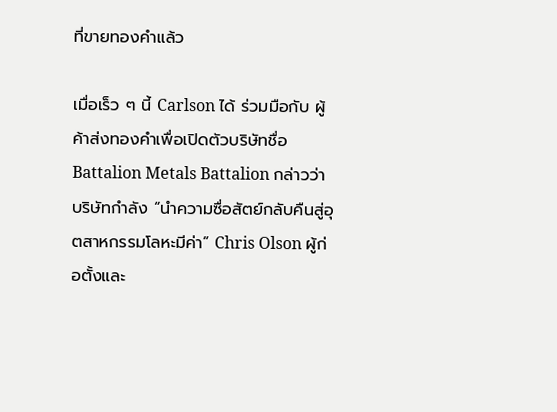ที่ขายทองคำแล้ว

เมื่อเร็ว ๆ นี้ Carlson ได้ ร่วมมือกับ ผู้ค้าส่งทองคำเพื่อเปิดตัวบริษัทชื่อ Battalion Metals Battalion กล่าวว่าบริษัทกำลัง “นำความซื่อสัตย์กลับคืนสู่อุตสาหกรรมโลหะมีค่า” Chris Olson ผู้ก่อตั้งและ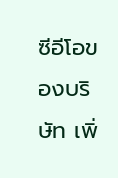ซีอีโอของบริษัท เพิ่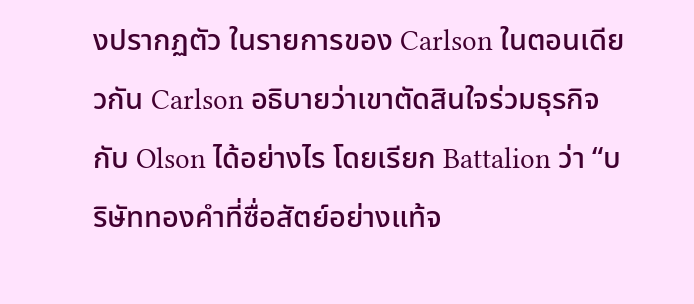งปรากฏตัว ในรายการของ Carlson ในตอนเดียวกัน Carlson อธิบายว่าเขาตัดสินใจร่วมธุรกิจกับ Olson ได้อย่างไร โดยเรียก Battalion ว่า “บริษัททองคำที่ซื่อสัตย์อย่างแท้จ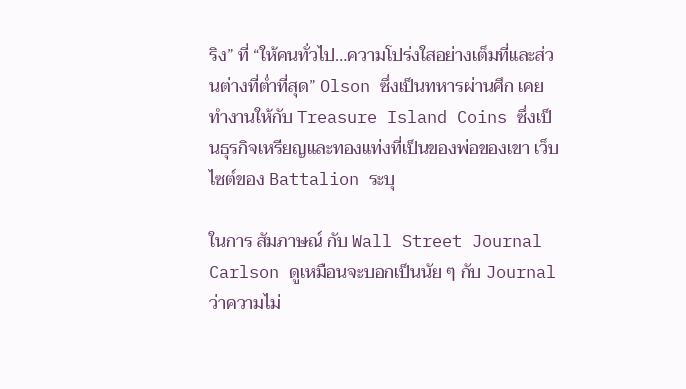ริง” ที่ “ให้คนทั่วไป…ความโปร่งใสอย่างเต็มที่และส่วนต่างที่ต่ำที่สุด” Olson ซึ่งเป็นทหารผ่านศึก เคยทำงานให้กับ Treasure Island Coins ซึ่งเป็นธุรกิจเหรียญและทองแท่งที่เป็นของพ่อของเขา เว็บไซต์ของ Battalion ระบุ

ในการ สัมภาษณ์ กับ Wall Street Journal Carlson ดูเหมือนจะบอกเป็นนัย ๆ กับ Journal ว่าความไม่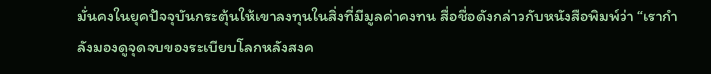มั่นคงในยุคปัจจุบันกระตุ้นให้เขาลงทุนในสิ่งที่มีมูลค่าคงทน สื่อชื่อดังกล่าวกับหนังสือพิมพ์ว่า “เรากำลังมองดูจุดจบของระเบียบโลกหลังสงค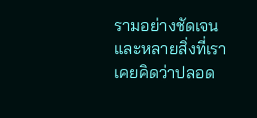รามอย่างชัดเจน และหลายสิ่งที่เราเคยคิดว่าปลอด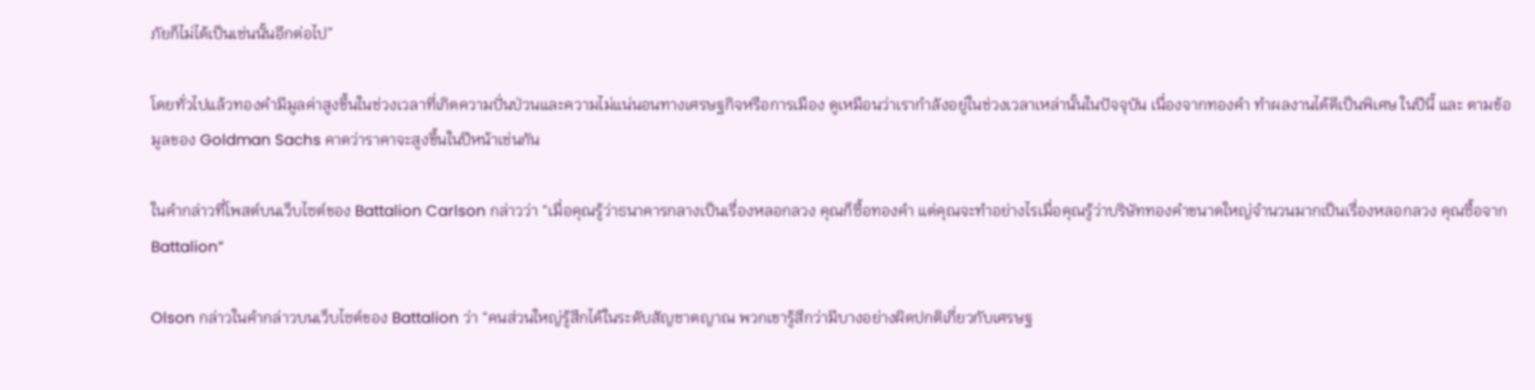ภัยก็ไม่ได้เป็นเช่นนั้นอีกต่อไป”

โดยทั่วไปแล้วทองคำมีมูลค่าสูงขึ้นในช่วงเวลาที่เกิดความปั่นป่วนและความไม่แน่นอนทางเศรษฐกิจหรือการเมือง ดูเหมือนว่าเรากำลังอยู่ในช่วงเวลาเหล่านั้นในปัจจุบัน เนื่องจากทองคำ ทำผลงานได้ดีเป็นพิเศษ ในปีนี้ และ ตามข้อมูลของ Goldman Sachs คาดว่าราคาจะสูงขึ้นในปีหน้าเช่นกัน

ในคำกล่าวที่โพสต์บนเว็บไซต์ของ Battalion Carlson กล่าวว่า “เมื่อคุณรู้ว่าธนาคารกลางเป็นเรื่องหลอกลวง คุณก็ซื้อทองคำ แต่คุณจะทำอย่างไรเมื่อคุณรู้ว่าบริษัททองคำขนาดใหญ่จำนวนมากเป็นเรื่องหลอกลวง คุณซื้อจาก Battalion”

Olson กล่าวในคำกล่าวบนเว็บไซต์ของ Battalion ว่า “คนส่วนใหญ่รู้สึกได้ในระดับสัญชาตญาณ พวกเขารู้สึกว่ามีบางอย่างผิดปกติเกี่ยวกับเศรษฐ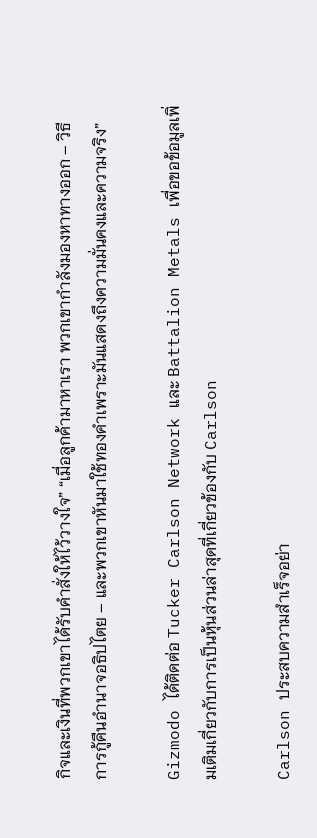กิจและเงินที่พวกเขาได้รับคำสั่งให้ไว้วางใจ” “เมื่อลูกค้ามาหาเรา พวกเขากำลังมองหาทางออก – วิธีการกู้คืนอำนาจอธิปไตย – และพวกเขาหันมาใช้ทองคำเพราะมันแสดงถึงความมั่นคงและความจริง”

Gizmodo ได้ติดต่อ Tucker Carlson Network และ Battalion Metals เพื่อขอข้อมูลเพิ่มเติมเกี่ยวกับการเป็นหุ้นส่วนล่าสุดที่เกี่ยวข้องกับ Carlson

Carlson ประสบความสำเร็จอย่า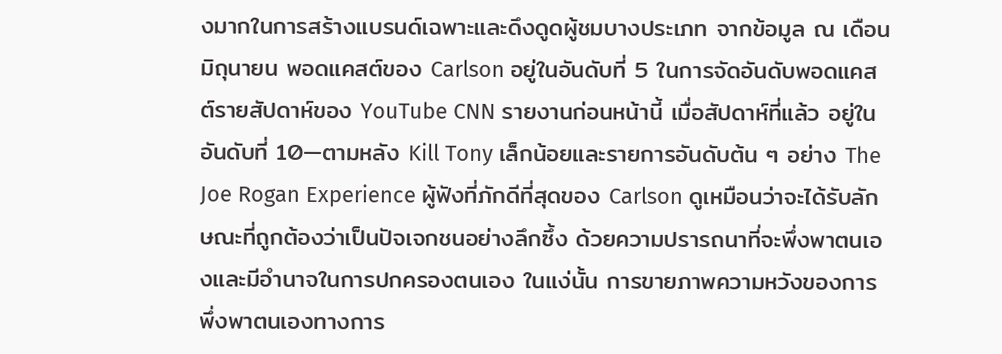งมากในการสร้างแบรนด์เฉพาะและดึงดูดผู้ชมบางประเภท จากข้อมูล ณ เดือนมิถุนายน พอดแคสต์ของ Carlson อยู่ในอันดับที่ 5 ในการจัดอันดับพอดแคสต์รายสัปดาห์ของ YouTube CNN รายงานก่อนหน้านี้ เมื่อสัปดาห์ที่แล้ว อยู่ในอันดับที่ 10—ตามหลัง Kill Tony เล็กน้อยและรายการอันดับต้น ๆ อย่าง The Joe Rogan Experience ผู้ฟังที่ภักดีที่สุดของ Carlson ดูเหมือนว่าจะได้รับลักษณะที่ถูกต้องว่าเป็นปัจเจกชนอย่างลึกซึ้ง ด้วยความปรารถนาที่จะพึ่งพาตนเองและมีอำนาจในการปกครองตนเอง ในแง่นั้น การขายภาพความหวังของการพึ่งพาตนเองทางการ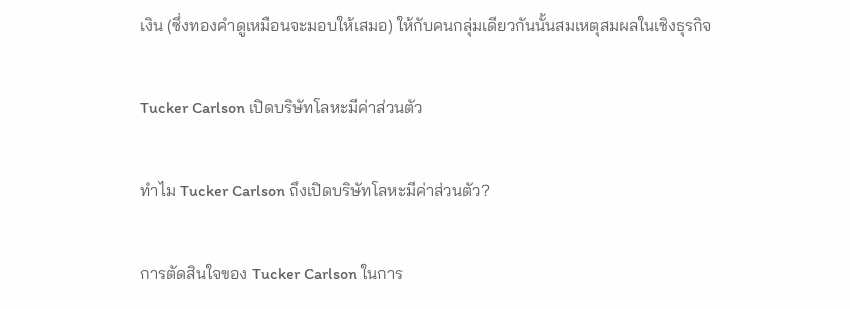เงิน (ซึ่งทองคำดูเหมือนจะมอบให้เสมอ) ให้กับคนกลุ่มเดียวกันนั้นสมเหตุสมผลในเชิงธุรกิจ

Tucker Carlson เปิดบริษัทโลหะมีค่าส่วนตัว

ทำไม Tucker Carlson ถึงเปิดบริษัทโลหะมีค่าส่วนตัว?

การตัดสินใจของ Tucker Carlson ในการ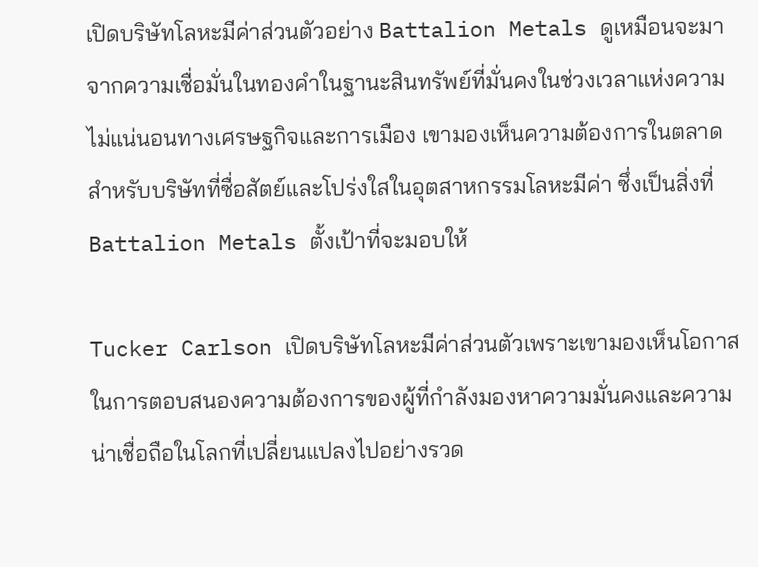เปิดบริษัทโลหะมีค่าส่วนตัวอย่าง Battalion Metals ดูเหมือนจะมาจากความเชื่อมั่นในทองคำในฐานะสินทรัพย์ที่มั่นคงในช่วงเวลาแห่งความไม่แน่นอนทางเศรษฐกิจและการเมือง เขามองเห็นความต้องการในตลาดสำหรับบริษัทที่ซื่อสัตย์และโปร่งใสในอุตสาหกรรมโลหะมีค่า ซึ่งเป็นสิ่งที่ Battalion Metals ตั้งเป้าที่จะมอบให้

Tucker Carlson เปิดบริษัทโลหะมีค่าส่วนตัวเพราะเขามองเห็นโอกาสในการตอบสนองความต้องการของผู้ที่กำลังมองหาความมั่นคงและความน่าเชื่อถือในโลกที่เปลี่ยนแปลงไปอย่างรวด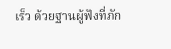เร็ว ด้วยฐานผู้ฟังที่ภัก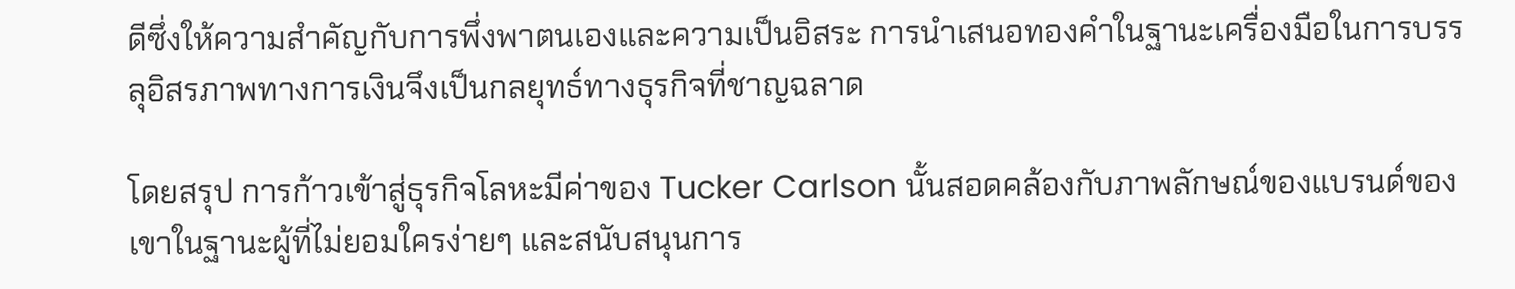ดีซึ่งให้ความสำคัญกับการพึ่งพาตนเองและความเป็นอิสระ การนำเสนอทองคำในฐานะเครื่องมือในการบรรลุอิสรภาพทางการเงินจึงเป็นกลยุทธ์ทางธุรกิจที่ชาญฉลาด

โดยสรุป การก้าวเข้าสู่ธุรกิจโลหะมีค่าของ Tucker Carlson นั้นสอดคล้องกับภาพลักษณ์ของแบรนด์ของเขาในฐานะผู้ที่ไม่ยอมใครง่ายๆ และสนับสนุนการ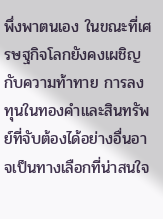พึ่งพาตนเอง ในขณะที่เศรษฐกิจโลกยังคงเผชิญกับความท้าทาย การลงทุนในทองคำและสินทรัพย์ที่จับต้องได้อย่างอื่นอาจเป็นทางเลือกที่น่าสนใจ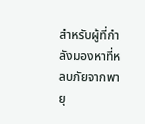สำหรับผู้ที่กำลังมองหาที่หลบภัยจากพายุ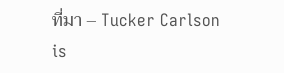ที่มา – Tucker Carlson is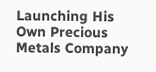Launching His Own Precious Metals Company